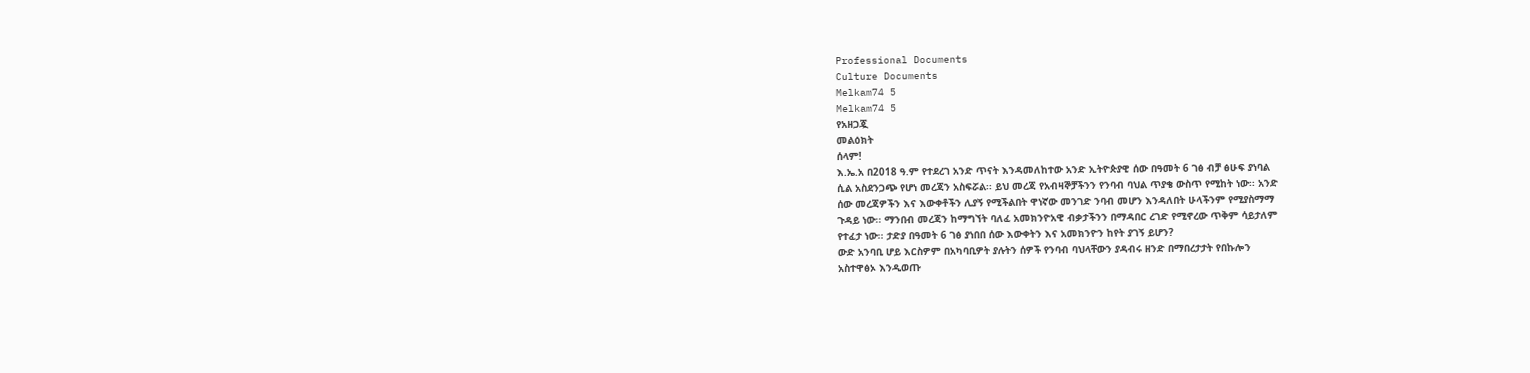Professional Documents
Culture Documents
Melkam74 5
Melkam74 5
የአዘጋጇ
መልዕክት
ሰላም!
እ.ኤ.አ በ2018 ዓ.ም የተደረገ አንድ ጥናት እንዳመለከተው አንድ ኢትዮጵያዊ ሰው በዓመት 6 ገፅ ብቻ ፅሁፍ ያነባል
ሲል አስደንጋጭ የሆነ መረጃን አስፍሯል፡፡ ይህ መረጃ የአብዛኞቻችንን የንባብ ባህል ጥያቄ ውስጥ የሚከት ነው፡፡ አንድ
ሰው መረጃዎችን እና እውቀቶችን ሊያኝ የሚችልበት ዋነኛው መንገድ ንባብ መሆን እንዳለበት ሁላችንም የሚያስማማ
ጉዳይ ነው፡፡ ማንበብ መረጃን ከማግኘት ባለፈ አመክንዮአዊ ብቃታችንን በማዳበር ረገድ የሚኖረው ጥቅም ሳይታለም
የተፈታ ነው፡፡ ታድያ በዓመት 6 ገፅ ያነበበ ሰው እውቀትን እና አመክንዮን ከየት ያገኝ ይሆን?
ውድ አንባቢ ሆይ እርስዎም በአካባቢዎት ያሉትን ሰዎች የንባብ ባህላቸውን ያዳብሩ ዘንድ በማበረታታት የበኩሎን
አስተዋፅኦ እንዲወጡ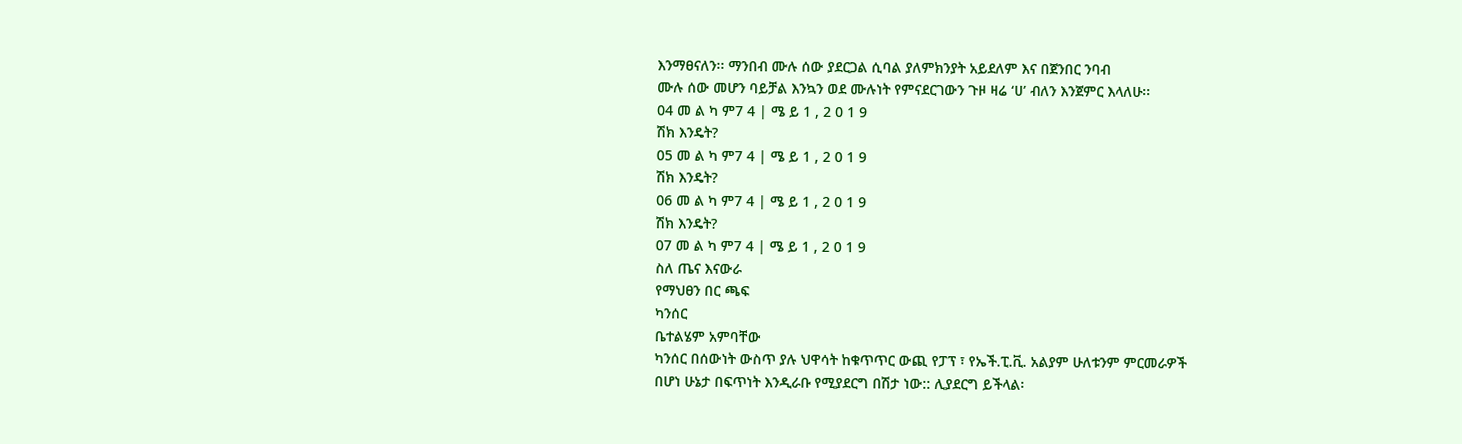እንማፀናለን፡፡ ማንበብ ሙሉ ሰው ያደርጋል ሲባል ያለምክንያት አይደለም እና በጀንበር ንባብ
ሙሉ ሰው መሆን ባይቻል እንኳን ወደ ሙሉነት የምናደርገውን ጉዞ ዛሬ ‘ሀ’ ብለን እንጀምር እላለሁ፡፡
04 መ ል ካ ም7 4 | ሜ ይ 1 , 2 0 1 9
ሽክ እንዴት?
05 መ ል ካ ም7 4 | ሜ ይ 1 , 2 0 1 9
ሽክ እንዴት?
06 መ ል ካ ም7 4 | ሜ ይ 1 , 2 0 1 9
ሽክ እንዴት?
07 መ ል ካ ም7 4 | ሜ ይ 1 , 2 0 1 9
ስለ ጤና እናውራ
የማህፀን በር ጫፍ
ካንሰር
ቤተልሄም አምባቸው
ካንሰር በሰውነት ውስጥ ያሉ ህዋሳት ከቁጥጥር ውጪ የፓፕ ፣ የኤች.ፒ.ቪ. አልያም ሁለቱንም ምርመራዎች
በሆነ ሁኔታ በፍጥነት እንዲራቡ የሚያደርግ በሽታ ነው:: ሊያደርግ ይችላል፡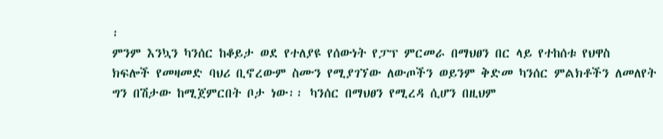፡
ምንም እንኳን ካንሰር ከቆይታ ወደ የተለያዩ የሰውነት የፓፕ ምርመራ በማህፀን በር ላይ የተከሰቱ የህዋስ
ክፍሎች የመዛመድ ባህሪ ቢኖረውም ስሙን የሚያገኘው ለውጦችን ወይንም ቅድመ ካንሰር ምልክቶችን ለመለየት
ግን በሽታው ከሚጀምርበት ቦታ ነው፡፡ ካንሰር በማህፀን የሚረዳ ሲሆን በዚህም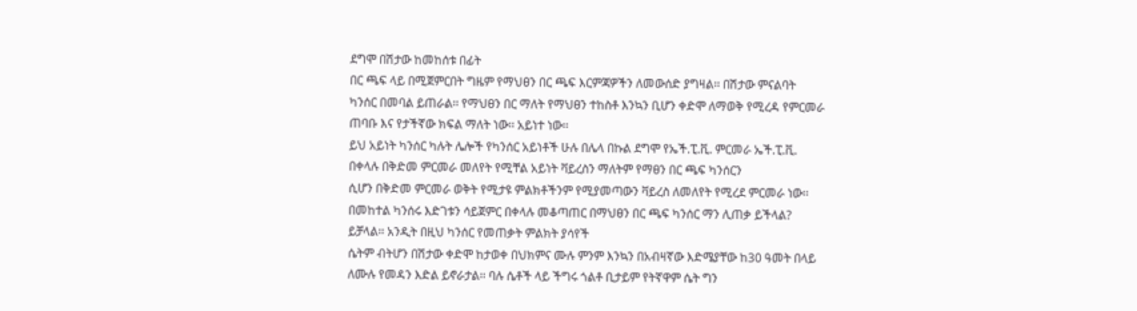ደግሞ በሽታው ከመከሰቱ በፊት
በር ጫፍ ላይ በሚጀምርበት ግዜም የማህፀን በር ጫፍ እርምጃዎችን ለመውሰድ ያግዛል፡፡ በሽታው ምናልባት
ካንሰር በመባል ይጠራል፡፡ የማህፀን በር ማለት የማህፀን ተከስቶ እንኳን ቢሆን ቀድሞ ለማወቅ የሚረዳ የምርመራ
ጠባቡ እና የታችኛው ክፍል ማለት ነው፡፡ አይነተ ነው፡፡
ይህ አይነት ካንሰር ካሉት ሌሎች የካንሰር አይነቶች ሁሉ በሌላ በኩል ደግሞ የኤች.ፒ.ቪ. ምርመራ ኤች.ፒ.ቪ.
በቀላሉ በቅድመ ምርመራ መለየት የሚቸል አይነት ቫይረስን ማለትም የማፀን በር ጫፍ ካንሰርን
ሲሆን በቅድመ ምርመራ ወቅት የሚታዩ ምልክቶችንም የሚያመጣውን ቫይረስ ለመለየት የሚረደ ምርመራ ነው፡፡
በመከተል ካንሰሩ እድገቱን ሳይጀምር በቀላሉ መቆጣጠር በማህፀን በር ጫፍ ካንሰር ማን ሊጠቃ ይችላል?
ይቻላል፡፡ አንዲት በዚህ ካንሰር የመጠቃት ምልክት ያሳየች
ሴትም ብትሆን በሽታው ቀድሞ ከታወቀ በህክምና ሙሉ ምንም እንኳን በአብዛኛው እድሜያቸው ከ30 ዓመት በላይ
ለሙሉ የመዳን እድል ይኖራታል፡፡ ባሉ ሴቶች ላይ ችግሩ ጎልቶ ቢታይም የትኛዋም ሴት ግን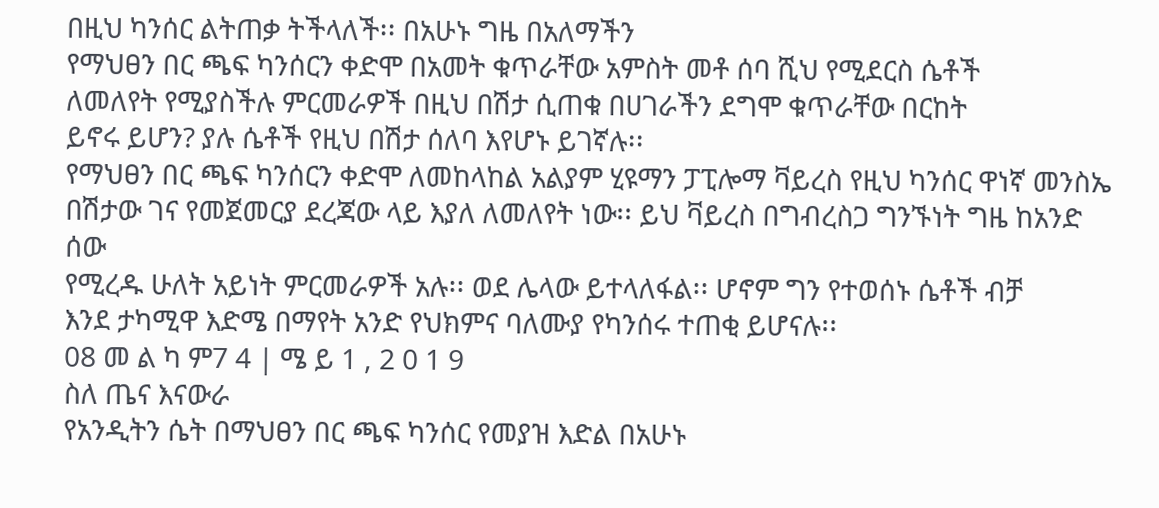በዚህ ካንሰር ልትጠቃ ትችላለች፡፡ በአሁኑ ግዜ በአለማችን
የማህፀን በር ጫፍ ካንሰርን ቀድሞ በአመት ቁጥራቸው አምስት መቶ ሰባ ሺህ የሚደርስ ሴቶች
ለመለየት የሚያስችሉ ምርመራዎች በዚህ በሽታ ሲጠቁ በሀገራችን ደግሞ ቁጥራቸው በርከት
ይኖሩ ይሆን? ያሉ ሴቶች የዚህ በሽታ ሰለባ እየሆኑ ይገኛሉ፡፡
የማህፀን በር ጫፍ ካንሰርን ቀድሞ ለመከላከል አልያም ሂዩማን ፓፒሎማ ቫይረስ የዚህ ካንሰር ዋነኛ መንስኤ
በሽታው ገና የመጀመርያ ደረጃው ላይ እያለ ለመለየት ነው፡፡ ይህ ቫይረስ በግብረስጋ ግንኙነት ግዜ ከአንድ ሰው
የሚረዱ ሁለት አይነት ምርመራዎች አሉ፡፡ ወደ ሌላው ይተላለፋል፡፡ ሆኖም ግን የተወሰኑ ሴቶች ብቻ
እንደ ታካሚዋ እድሜ በማየት አንድ የህክምና ባለሙያ የካንሰሩ ተጠቂ ይሆናሉ፡፡
08 መ ል ካ ም7 4 | ሜ ይ 1 , 2 0 1 9
ስለ ጤና እናውራ
የአንዲትን ሴት በማህፀን በር ጫፍ ካንሰር የመያዝ እድል በአሁኑ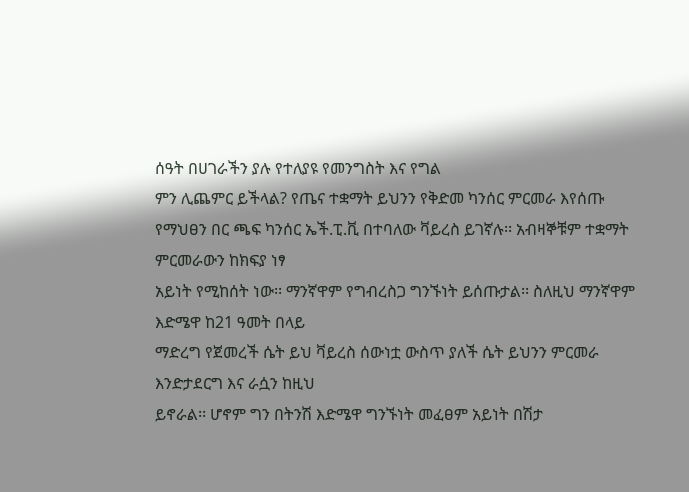ሰዓት በሀገራችን ያሉ የተለያዩ የመንግስት እና የግል
ምን ሊጨምር ይችላል? የጤና ተቋማት ይህንን የቅድመ ካንሰር ምርመራ እየሰጡ
የማህፀን በር ጫፍ ካንሰር ኤች.ፒ.ቪ በተባለው ቫይረስ ይገኛሉ፡፡ አብዛኞቹም ተቋማት ምርመራውን ከክፍያ ነፃ
አይነት የሚከሰት ነው፡፡ ማንኛዋም የግብረስጋ ግንኙነት ይሰጡታል፡፡ ስለዚህ ማንኛዋም እድሜዋ ከ21 ዓመት በላይ
ማድረግ የጀመረች ሴት ይህ ቫይረስ ሰውነቷ ውስጥ ያለች ሴት ይህንን ምርመራ እንድታደርግ እና ራሷን ከዚህ
ይኖራል፡፡ ሆኖም ግን በትንሽ እድሜዋ ግንኙነት መፈፀም አይነት በሽታ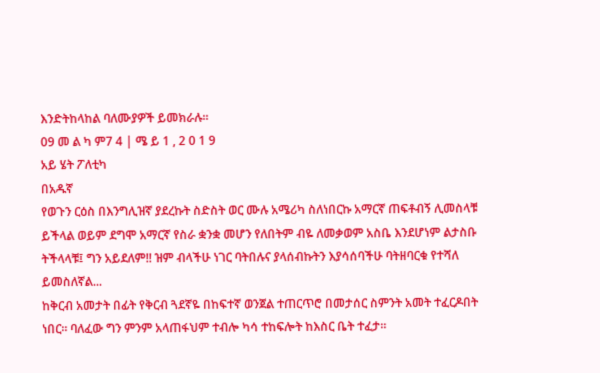እንድትከላከል ባለሙያዎች ይመክራሉ፡፡
09 መ ል ካ ም7 4 | ሜ ይ 1 , 2 0 1 9
አይ ሄት ፖለቲካ
በአዱኛ
የወጉን ርዕስ በእንግሊዝኛ ያደረኩት ስድስት ወር ሙሉ አሜሪካ ስለነበርኩ አማርኛ ጠፍቶብኝ ሊመስላቹ
ይችላል ወይም ደግሞ አማርኛ የስራ ቋንቋ መሆን የለበትም ብዬ ለመቃወም አስቤ እንደሆነም ልታስቡ
ትችላላቹ፤ ግን አይደለም!! ዝም ብላችሁ ነገር ባትበሉና ያላሰብኩትን እያሳሰባችሁ ባትዘባርቁ የተሻለ
ይመስለኛል...
ከቅርብ አመታት በፊት የቅርብ ጓደኛዬ በከፍተኛ ወንጀል ተጠርጥሮ በመታሰር ስምንት አመት ተፈርዶበት
ነበር። ባለፈው ግን ምንም አላጠፋህም ተብሎ ካሳ ተከፍሎት ከእስር ቤት ተፈታ።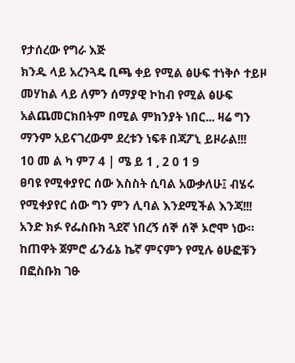የታሰረው የግራ እጅ
ክንዱ ላይ አረንጓዴ ቢጫ ቀይ የሚል ፅሁፍ ተነቅሶ ተይዞ መሃከል ላይ ለምን ሰማያዊ ኮከብ የሚል ፅሁፍ
አልጨመርክበትም በሚል ምክንያት ነበር... ዛሬ ግን ማንም አይናገረውም ደረቱን ነፍቶ በጃፖኒ ይዞራል!!!
10 መ ል ካ ም7 4 | ሜ ይ 1 , 2 0 1 9
ፀባዩ የሚቀያየር ሰው እስስት ሲባል አውቃለሁ፤ ብሄሩ የሚቀያየር ሰው ግን ምን ሊባል እንደሚችል እንጃ!!!
አንድ ክፉ የፌስቡክ ጓደኛ ነበረኝ ሰኞ ሰኞ ኦሮሞ ነው። ከጠዋት ጀምሮ ፊንፊኔ ኬኛ ምናምን የሚሉ ፅሁፎቹን
በፎስቡክ ገፁ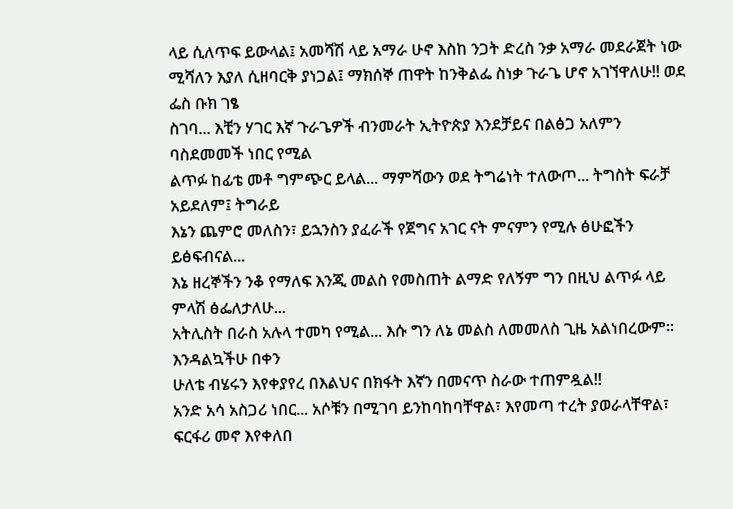ላይ ሲለጥፍ ይውላል፤ አመሻሽ ላይ አማራ ሁኖ እስከ ንጋት ድረስ ንቃ አማራ መደራጀት ነው
ሚሻለን እያለ ሲዘባርቅ ያነጋል፤ ማክሰኞ ጠዋት ከንቅልፌ ስነቃ ጉራጌ ሆኖ አገኘዋለሁ!! ወደ ፌስ ቡክ ገፄ
ስገባ... እቺን ሃገር እኛ ጉራጌዎች ብንመራት ኢትዮጵያ እንደቻይና በልፅጋ አለምን ባስደመመች ነበር የሚል
ልጥፉ ከፊቴ መቶ ግምጭር ይላል... ማምሻውን ወደ ትግሬነት ተለውጦ... ትግስት ፍራቻ አይደለም፤ ትግራይ
እኔን ጨምሮ መለስን፣ ይኋንስን ያፈራች የጀግና አገር ናት ምናምን የሚሉ ፅሁፎችን ይፅፍብናል...
እኔ ዘረኞችን ንቆ የማለፍ እንጂ መልስ የመስጠት ልማድ የለኝም ግን በዚህ ልጥፉ ላይ ምላሽ ፅፌለታለሁ...
አትሊስት በራስ አሉላ ተመካ የሚል... እሱ ግን ለኔ መልስ ለመመለስ ጊዜ አልነበረውም። እንዳልኳችሁ በቀን
ሁለቴ ብሄሩን እየቀያየረ በእልህና በክፋት እኛን በመናጥ ስራው ተጠምዷል!!
አንድ አሳ አስጋሪ ነበር... አሶቹን በሚገባ ይንከባከባቸዋል፣ እየመጣ ተረት ያወራላቸዋል፣ ፍርፋሪ መኖ እየቀለበ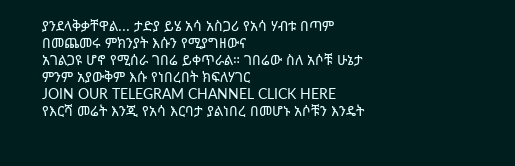ያንደላቅቃቸዋል... ታድያ ይሄ አሳ አስጋሪ የአሳ ሃብቱ በጣም በመጨመሩ ምክንያት እሱን የሚያግዘውና
አገልጋዩ ሆኖ የሚሰራ ገበሬ ይቀጥራል። ገበሬው ስለ አሶቹ ሁኔታ ምንም አያውቅም እሱ የነበረበት ክፍለሃገር
JOIN OUR TELEGRAM CHANNEL CLICK HERE
የእርሻ መሬት እንጂ የአሳ እርባታ ያልነበረ በመሆኑ አሶቹን እንዴት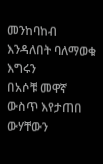መንከባከብ እንዳለበት ባለማወቁ እግሩን
በአሶቹ መዋኛ ውስጥ እየታጠበ ውሃቸውን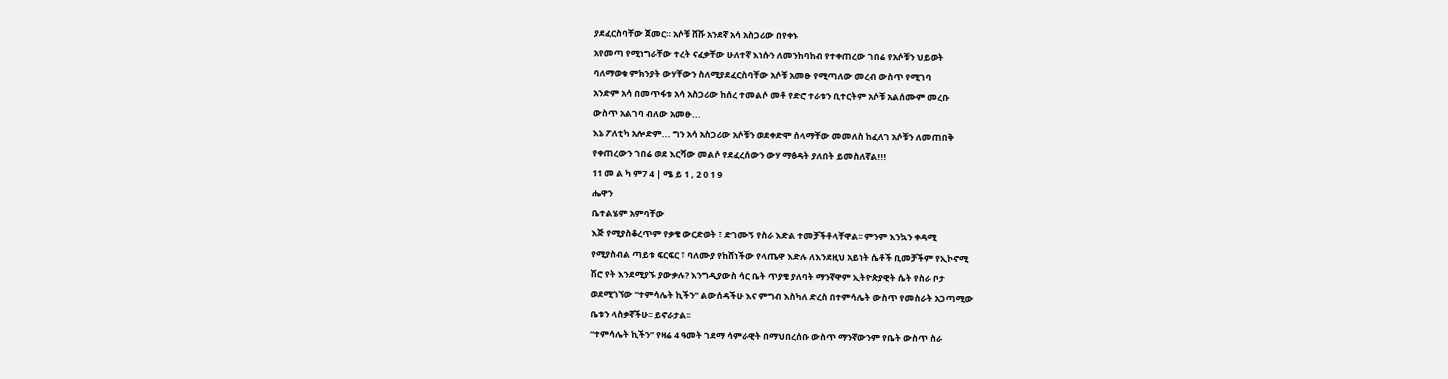ያደፈርስባቸው ጀመር። አሶቹ ሸሹ አንደኛ አሳ አስጋሪው በየቀኑ
አየመጣ የሚነግራቸው ተረት ናፈቃቸው ሁለተኛ እነሱን ለመንከባከብ የተቀጠረው ገበሬ የአሶቹን ህይወት
ባለማወቁ ምክንያት ውሃቸውን ስለሚያደፈርስባቸው አሶቹ አመፁ የሚጣለው መረብ ውስጥ የሚገባ
አንድም አሳ በመጥፋቱ አሳ አስጋሪው ከሰረ ተመልሶ መቶ የድሮ ተራቱን ቢተርትም አሶቹ አልሰሙም መረቡ
ውስጥ አልገባ ብለው አመፁ...
እኔ ፖለቲካ አሎድም... ግን አሳ አስጋሪው አሶቹን ወደቀድሞ ሰላማቸው መመለስ ከፈለገ አሶቹን ለመጠበቅ
የቀጠረውን ገበሬ ወደ እርሻው መልሶ የደፈረሰውን ውሃ ማፅዳት ያለበት ይመስለኛል!!!
11 መ ል ካ ም7 4 | ሜ ይ 1 , 2 0 1 9
ሔዋን
ቤተልሄም አምባቸው
እጅ የሚያስቆረጥም የቃቄ ውርድወት ፣ ድገሙኝ የስራ እድል ተመቻችቶላቸዋል፡፡ ምንም እንኳን ቀዳሚ
የሚያስብል ጣይቱ ፍርፍር ፣ ባለሙያ የከሸነችው የላጤዋ እድሉ ለእንደዚህ አይነት ሴቶች ቢመቻችም የኢኮኖሚ
ሽሮ የት እንደሚያኙ ያውቃሉ? እንግዲያውስ ሳር ቤት ጥያቄ ያለባት ማንኛዋም ኢትዮጵያዊት ሴት የስራ ቦታ
ወደሚገኘው “ተምሳሌት ኪችን” ልውሰዳችሁ እና ምግብ እስካለ ድረስ በተምሳሌት ውስጥ የመስራት አጋጣሚው
ቤቱን ላስቃኛችሁ፡፡ ይኖራታል፡፡
“ተምሳሌት ኪችን” የዛሬ 4 ዓመት ገደማ ሳምራዊት በማህበረሰቡ ውስጥ ማንኛውንም የቤት ውስጥ ስራ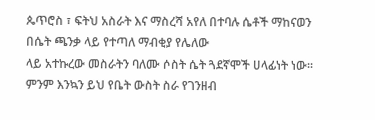ጴጥሮስ ፣ ፍትህ አስራት እና ማስረሻ አየለ በተባሉ ሴቶች ማከናወን በሴት ጫንቃ ላይ የተጣለ ማብቂያ የሌለው
ላይ አተኩረው መስራትን ባለሙ ሶስት ሴት ጓደኛሞች ሀላፊነት ነው፡፡ ምንም እንኳን ይህ የቤት ውስት ስራ የገንዘብ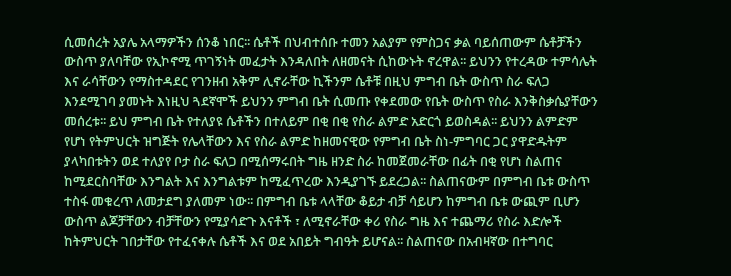ሲመሰረት አያሌ አላማዎችን ሰንቆ ነበር፡፡ ሴቶች በህብተሰቡ ተመን አልያም የምስጋና ቃል ባይሰጠውም ሴቶቻችን
ውስጥ ያለባቸው የኢኮኖሚ ጥገኝነት መፈታት እንዳለበት ለዘመናት ሲከውኑት ኖረዋል፡፡ ይህንን የተረዳው ተምሳሌት
እና ራሳቸውን የማስተዳደር የገንዘብ አቅም ሊኖራቸው ኪችንም ሴቶቹ በዚህ ምግብ ቤት ውስጥ ስራ ፍለጋ
እንደሚገባ ያመኑት እነዚህ ጓደኛሞች ይህንን ምግብ ቤት ሲመጡ የቀደመው የቤት ውስጥ የስራ እንቅስቃሴያቸውን
መሰረቱ፡፡ ይህ ምግብ ቤት የተለያዩ ሴቶችን በተለይም በቂ በቂ የስራ ልምድ አድርጎ ይወስዳል፡፡ ይህንን ልምድም
የሆነ የትምህርት ዝግጅት የሌላቸውን እና የስራ ልምድ ከዘመናዊው የምግብ ቤት ስነ-ምግባር ጋር ያዋድዱትም
ያላካበቱትን ወደ ተለያየ ቦታ ስራ ፍለጋ በሚሰማሩበት ግዜ ዘንድ ስራ ከመጀመራቸው በፊት በቂ የሆነ ስልጠና
ከሚደርስባቸው እንግልት እና እንግልቱም ከሚፈጥረው እንዲያገኙ ይደረጋል፡፡ ስልጠናውም በምግብ ቤቱ ውስጥ
ተስፋ መቁረጥ ለመታደግ ያለመም ነው፡፡ በምግብ ቤቱ ላላቸው ቆይታ ብቻ ሳይሆን ከምግብ ቤቱ ውጪም ቢሆን
ውስጥ ልጆቻቸውን ብቻቸውን የሚያሳድጉ እናቶች ፣ ለሚኖራቸው ቀሪ የስራ ግዜ እና ተጨማሪ የስራ እድሎች
ከትምህርት ገበታቸው የተፈናቀሉ ሴቶች እና ወደ አበይት ግብዓት ይሆናል፡፡ ስልጠናው በአብዛኛው በተግባር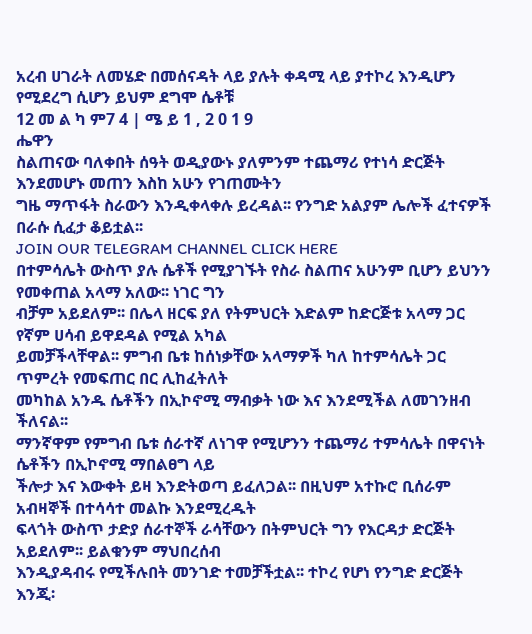አረብ ሀገራት ለመሄድ በመሰናዳት ላይ ያሉት ቀዳሚ ላይ ያተኮረ እንዲሆን የሚደረግ ሲሆን ይህም ደግሞ ሴቶቹ
12 መ ል ካ ም7 4 | ሜ ይ 1 , 2 0 1 9
ሔዋን
ስልጠናው ባለቀበት ሰዓት ወዲያውኑ ያለምንም ተጨማሪ የተነሳ ድርጅት እንደመሆኑ መጠን እስከ አሁን የገጠሙትን
ግዜ ማጥፋት ስራውን እንዲቀላቀሉ ይረዳል፡፡ የንግድ አልያም ሌሎች ፈተናዎች በራሱ ሲፈታ ቆይቷል፡፡
JOIN OUR TELEGRAM CHANNEL CLICK HERE
በተምሳሌት ውስጥ ያሉ ሴቶች የሚያገኙት የስራ ስልጠና አሁንም ቢሆን ይህንን የመቀጠል አላማ አለው፡፡ ነገር ግን
ብቻም አይደለም፡፡ በሌላ ዘርፍ ያለ የትምህርት እድልም ከድርጅቱ አላማ ጋር የኛም ሀሳብ ይዋደዳል የሚል አካል
ይመቻችላቸዋል፡፡ ምግብ ቤቱ ከሰነቃቸው አላማዎች ካለ ከተምሳሌት ጋር ጥምረት የመፍጠር በር ሊከፈትለት
መካከል አንዱ ሴቶችን በኢኮኖሚ ማብቃት ነው እና እንደሚችል ለመገንዘብ ችለናል፡፡
ማንኛዋም የምግብ ቤቱ ሰራተኛ ለነገዋ የሚሆንን ተጨማሪ ተምሳሌት በዋናነት ሴቶችን በኢኮኖሚ ማበልፀግ ላይ
ችሎታ እና እውቀት ይዛ እንድትወጣ ይፈለጋል፡፡ በዚህም አተኩሮ ቢሰራም አብዛኞች በተሳሳተ መልኩ እንደሚረዱት
ፍላጎት ውስጥ ታድያ ሰራተኞች ራሳቸውን በትምህርት ግን የእርዳታ ድርጅት አይደለም፡፡ ይልቁንም ማህበረሰብ
እንዲያዳብሩ የሚችሉበት መንገድ ተመቻችቷል፡፡ ተኮረ የሆነ የንግድ ድርጅት እንጂ፡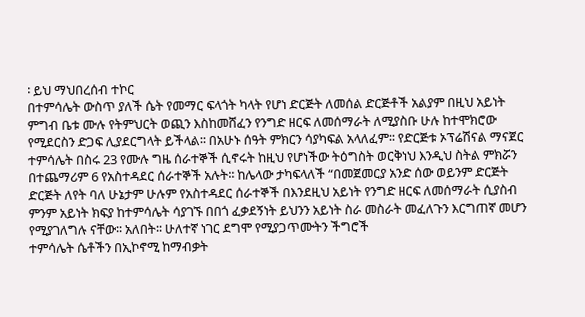፡ ይህ ማህበረሰብ ተኮር
በተምሳሌት ውስጥ ያለች ሴት የመማር ፍላጎት ካላት የሆነ ድርጅት ለመሰል ድርጅቶች አልያም በዚህ አይነት
ምግብ ቤቱ ሙሉ የትምህርት ወጪን እስከመሸፈን የንግድ ዘርፍ ለመሰማራት ለሚያስቡ ሁሉ ከተሞክሮው
የሚደርስን ድጋፍ ሊያደርግላት ይችላል፡፡ በአሁኑ ሰዓት ምክርን ሳያካፍል አላለፈም፡፡ የድርጅቱ ኦፕሬሽናል ማናጀር
ተምሳሌት በስሩ 23 የሙሉ ግዜ ሰራተኞች ሲኖሩት ከዚህ የሆነችው ትዕግስት ወርቅነህ እንዲህ ስትል ምክሯን
በተጨማሪም 6 የአስተዳደር ሰራተኞች አሉት፡፡ ከሌላው ታካፍላለች “በመጀመርያ አንድ ሰው ወይንም ድርጅት
ድርጅት ለየት ባለ ሁኔታም ሁሉም የአስተዳደር ሰራተኞች በእንደዚህ አይነት የንግድ ዘርፍ ለመሰማራት ሲያስብ
ምንም አይነት ክፍያ ከተምሳሌት ሳያገኙ በበጎ ፈቃደኝነት ይህንን አይነት ስራ መስራት መፈለጉን እርግጠኛ መሆን
የሚያገለግሉ ናቸው፡፡ አለበት፡፡ ሁለተኛ ነገር ደግሞ የሚያጋጥሙትን ችግሮች
ተምሳሌት ሴቶችን በኢኮኖሚ ከማብቃት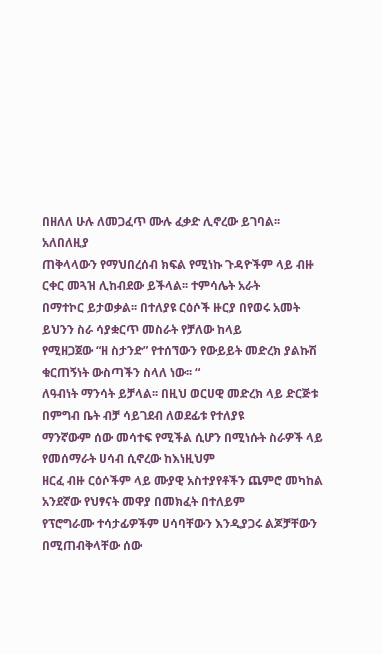በዘለለ ሁሉ ለመጋፈጥ ሙሉ ፈቃድ ሊኖረው ይገባል፡፡ አለበለዚያ
ጠቅላላውን የማህበረሰብ ክፍል የሚነኩ ጉዳዮችም ላይ ብዙ ርቀር መጓዝ ሊከብደው ይችላል፡፡ ተምሳሌት አራት
በማተኮር ይታወቃል፡፡ በተለያዩ ርዕሶች ዙርያ በየወሩ አመት ይህንን ስራ ሳያቋርጥ መስራት የቻለው ከላይ
የሚዘጋጀው “ዘ ስታንድ” የተሰኘውን የውይይት መድረክ ያልኩሽ ቁርጠኝነት ውስጣችን ስላለ ነው፡፡ “
ለዓብነት ማንሳት ይቻላል፡፡ በዚህ ወርሀዊ መድረክ ላይ ድርጅቱ በምግብ ቤት ብቻ ሳይገደብ ለወደፊቱ የተለያዩ
ማንኛውም ሰው መሳተፍ የሚችል ሲሆን በሚነሱት ስራዎች ላይ የመሰማራት ሀሳብ ሲኖረው ከእነዚህም
ዘርፈ ብዙ ርዕሶችም ላይ ሙያዊ አስተያየቶችን ጨምሮ መካከል አንደኛው የህፃናት መዋያ በመክፈት በተለይም
የፕሮግራሙ ተሳታፊዎችም ሀሳባቸውን እንዲያጋሩ ልጆቻቸውን በሚጠብቅላቸው ሰው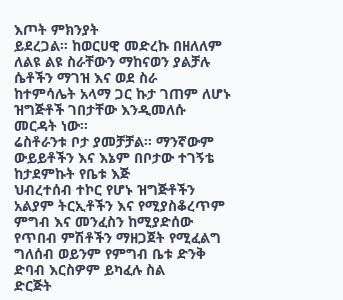እጦት ምክንያት
ይደረጋል፡፡ ከወርሀዊ መድረኩ በዘለለም ለልዩ ልዩ ስራቸውን ማከናወን ያልቻሉ ሴቶችን ማገዝ እና ወደ ስራ
ከተምሳሌት አላማ ጋር ኩታ ገጠም ለሆኑ ዝግጅቶች ገበታቸው እንዲመለሱ መርዳት ነው፡፡
ሬስቶራንቱ ቦታ ያመቻቻል፡፡ ማንኛውም ውይይቶችን እና እኔም በቦታው ተገኝቴ ከታደምኩት የቤቱ እጅ
ህብረተሰብ ተኮር የሆኑ ዝግጅቶችን አልያም ትርኢቶችን እና የሚያስቆረጥም ምግብ እና መንፈስን ከሚያድሰው
የጥበብ ምሽቶችን ማዘጋጀት የሚፈልግ ግለሰብ ወይንም የምግብ ቤቱ ድንቅ ድባብ እርስዎም ይካፈሉ ስል
ድርጅት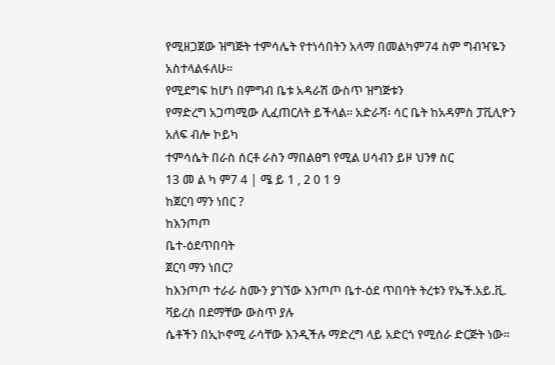የሚዘጋጀው ዝግጅት ተምሳሌት የተነሳበትን አላማ በመልካም74 ስም ግብዣዬን አስተላልፋለሁ፡፡
የሚደግፍ ከሆነ በምግብ ቤቱ አዳራሽ ውስጥ ዝግጅቱን
የማድረግ አጋጣሚው ሊፈጠርለት ይችላል፡፡ አድራሻ፡ ሳር ቤት ከአዳምስ ፓቪሊዮን አለፍ ብሎ ኮይካ
ተምሳሴት በራስ ሰርቶ ራስን ማበልፀግ የሚል ሀሳብን ይዞ ህንፃ ስር
13 መ ል ካ ም7 4 | ሜ ይ 1 , 2 0 1 9
ከጀርባ ማን ነበር ?
ከእንጦጦ
ቤተ-ዕደጥበባት
ጀርባ ማን ነበር?
ከእንጦጦ ተራራ ስሙን ያገኘው እንጦጦ ቤተ-ዕደ ጥበባት ትረቱን የኤች.አይ.ቪ. ቫይረስ በደማቸው ውስጥ ያሉ
ሴቶችን በኢኮኖሚ ራሳቸው እንዲችሉ ማድረግ ላይ አድርጎ የሚሰራ ድርጅት ነው፡፡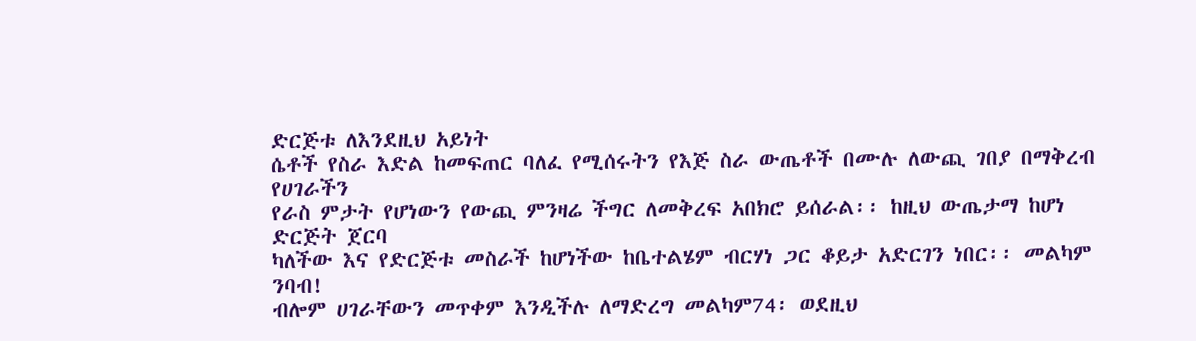ድርጅቱ ለእንደዚህ አይነት
ሴቶች የስራ እድል ከመፍጠር ባለፈ የሚሰሩትን የእጅ ስራ ውጤቶች በሙሉ ለውጪ ገበያ በማቅረብ የሀገራችን
የራስ ምታት የሆነውን የውጪ ምንዛሬ ችግር ለመቅረፍ አበክሮ ይሰራል፡፡ ከዚህ ውጤታማ ከሆነ ድርጅት ጀርባ
ካለችው እና የድርጅቱ መስራች ከሆነችው ከቤተልሄም ብርሃነ ጋር ቆይታ አድርገን ነበር፡፡ መልካም ንባብ!
ብሎም ሀገራቸውን መጥቀም እንዲችሉ ለማድረግ መልካም74፡ ወደዚህ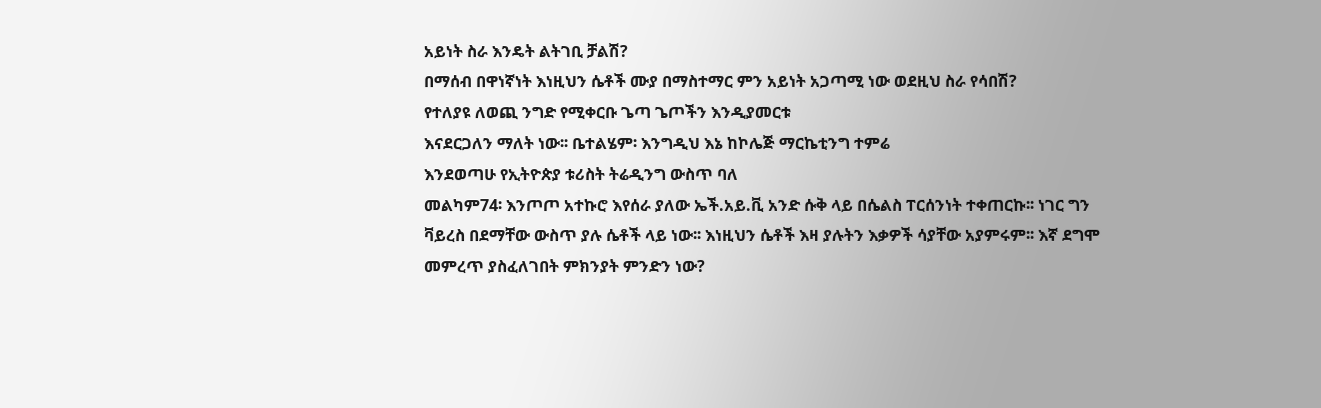አይነት ስራ እንዴት ልትገቢ ቻልሽ?
በማሰብ በዋነኛነት እነዚህን ሴቶች ሙያ በማስተማር ምን አይነት አጋጣሚ ነው ወደዚህ ስራ የሳበሽ?
የተለያዩ ለወጪ ንግድ የሚቀርቡ ጌጣ ጌጦችን እንዲያመርቱ
እናደርጋለን ማለት ነው፡፡ ቤተልሄም፡ እንግዲህ እኔ ከኮሌጅ ማርኬቲንግ ተምሬ
እንደወጣሁ የኢትዮጵያ ቱሪስት ትሬዲንግ ውስጥ ባለ
መልካም74፡ እንጦጦ አተኩሮ እየሰራ ያለው ኤች.አይ.ቪ አንድ ሱቅ ላይ በሴልስ ፐርሰንነት ተቀጠርኩ፡፡ ነገር ግን
ቫይረስ በደማቸው ውስጥ ያሉ ሴቶች ላይ ነው፡፡ እነዚህን ሴቶች እዛ ያሉትን እቃዎች ሳያቸው አያምሩም፡፡ እኛ ደግሞ
መምረጥ ያስፈለገበት ምክንያት ምንድን ነው?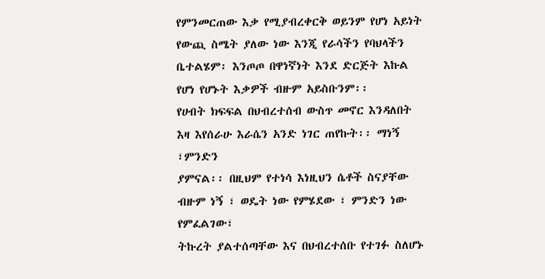የምንመርጠው እቃ የሚያብረቀርቅ ወይንም የሆነ አይነት
የውጪ ስሜት ያለው ነው እንጂ የራሳችን የባህላችን
ቤተልሄም፡ እንጦጦ በዋነኛነት እንደ ድርጅት እኩል የሆነ የሆኑት እቃዎች ብዙም አይስቡንም፡፡
የሀብት ክፍፍል በህብረተሰብ ውስጥ መኖር እንዳለበት እዛ እየሰራሁ እራሴን አንድ ነገር ጠየኩት፡፡ ማነኝ ፣ምንድን
ያምናል፡፡ በዚህም የተነሳ እነዚህን ሴቶች ስናያቸው ብዙም ነኝ ፣ ወዴት ነው የምሄደው ፣ ምንድን ነው የምፈልገው፣
ትኩረት ያልተሰጣቸው እና በህብረተሰቡ የተገፉ ስለሆኑ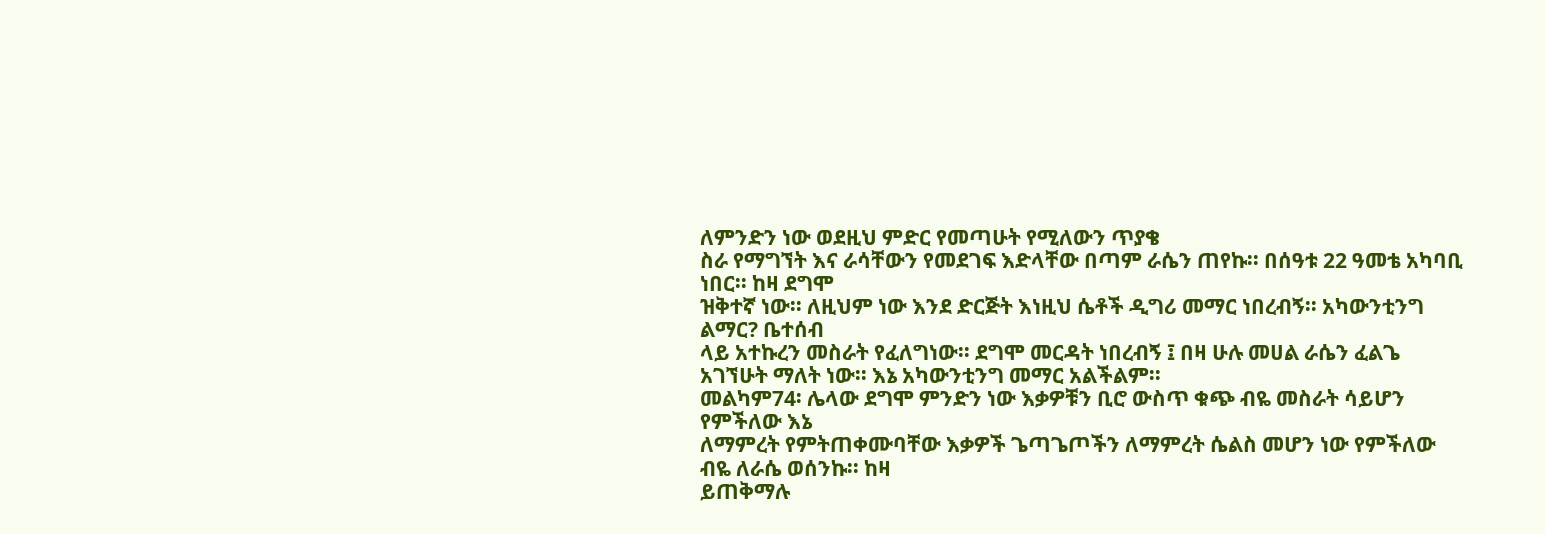ለምንድን ነው ወደዚህ ምድር የመጣሁት የሚለውን ጥያቄ
ስራ የማግኘት እና ራሳቸውን የመደገፍ እድላቸው በጣም ራሴን ጠየኩ፡፡ በሰዓቱ 22 ዓመቴ አካባቢ ነበር፡፡ ከዛ ደግሞ
ዝቅተኛ ነው፡፡ ለዚህም ነው እንደ ድርጅት እነዚህ ሴቶች ዲግሪ መማር ነበረብኝ፡፡ አካውንቲንግ ልማር? ቤተሰብ
ላይ አተኩረን መስራት የፈለግነው፡፡ ደግሞ መርዳት ነበረብኝ ፤ በዛ ሁሉ መሀል ራሴን ፈልጌ
አገኘሁት ማለት ነው፡፡ እኔ አካውንቲንግ መማር አልችልም፡፡
መልካም74፡ ሌላው ደግሞ ምንድን ነው እቃዎቹን ቢሮ ውስጥ ቁጭ ብዬ መስራት ሳይሆን የምችለው እኔ
ለማምረት የምትጠቀሙባቸው እቃዎች ጌጣጌጦችን ለማምረት ሴልስ መሆን ነው የምችለው ብዬ ለራሴ ወሰንኩ፡፡ ከዛ
ይጠቅማሉ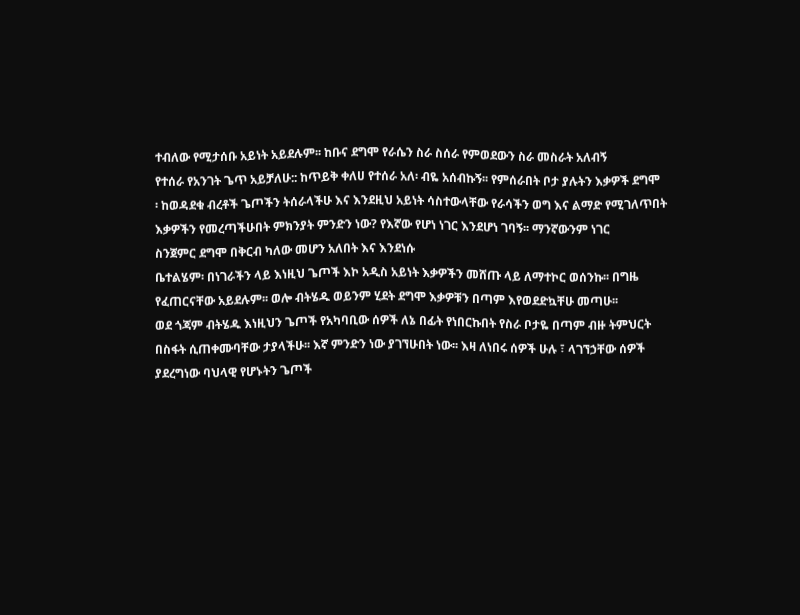ተብለው የሚታሰቡ አይነት አይደሉም፡፡ ከቡና ደግሞ የራሴን ስራ ስሰራ የምወደውን ስራ መስራት አለብኝ
የተሰራ የአንገት ጌጥ አይቻለሁ:: ከጥይቅ ቀለሀ የተሰራ አለ፡ ብዬ አሰብኩኝ፡፡ የምሰራበት ቦታ ያሉትን እቃዎች ደግሞ
፡ ከወዳደቁ ብረቶች ጌጦችን ትሰራላችሁ እና እንደዚህ አይነት ሳስተውላቸው የራሳችን ወግ እና ልማድ የሚገለጥበት
እቃዎችን የመረጣችሁበት ምክንያት ምንድን ነው? የእኛው የሆነ ነገር እንደሆነ ገባኝ፡፡ ማንኛውንም ነገር
ስንጀምር ደግሞ በቅርብ ካለው መሆን አለበት እና እንደነሱ
ቤተልሄም፡ በነገራችን ላይ እነዚህ ጌጦች እኮ አዲስ አይነት እቃዎችን መሸጡ ላይ ለማተኮር ወሰንኩ፡፡ በግዜ
የፈጠርናቸው አይደሉም፡፡ ወሎ ብትሄዱ ወይንም ሂደት ደግሞ እቃዎቹን በጣም እየወደድኳቸሁ መጣሁ፡፡
ወደ ጎጃም ብትሄዱ እነዚህን ጌጦች የአካባቢው ሰዎች ለኔ በፊት የነበርኩበት የስራ ቦታዬ በጣም ብዙ ትምህርት
በስፋት ሲጠቀሙባቸው ታያላችሁ፡፡ እኛ ምንድን ነው ያገኘሁበት ነው፡፡ እዛ ለነበሩ ሰዎች ሁሉ ፣ ላገኘኃቸው ሰዎች
ያደረግነው ባህላዊ የሆኑትን ጌጦች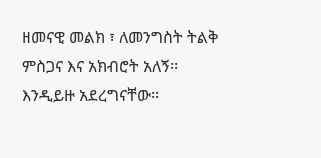ዘመናዊ መልክ ፣ ለመንግስት ትልቅ ምስጋና እና አክብሮት አለኝ፡፡
እንዲይዙ አደረግናቸው፡፡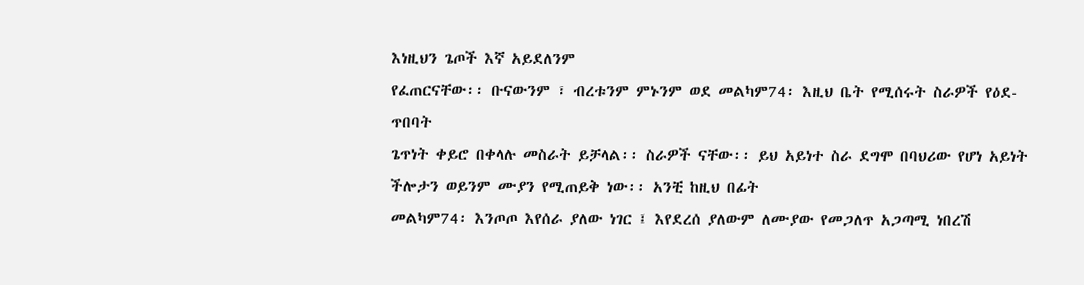እነዚህን ጌጦች እኛ አይደለንም
የፈጠርናቸው፡፡ ቡናውንም ፣ ብረቱንም ምኑንም ወደ መልካም74፡ እዚህ ቤት የሚሰሩት ስራዎች የዕደ-ጥበባት
ጌጥነት ቀይሮ በቀላሉ መስራት ይቻላል፡፡ ስራዎች ናቸው፡፡ ይህ አይነተ ስራ ደግሞ በባህሪው የሆነ አይነት
ችሎታን ወይንም ሙያን የሚጠይቅ ነው፡፡ አንቺ ከዚህ በፊት
መልካም74፡ እንጦጦ እየሰራ ያለው ነገር ፤ እየደረሰ ያለውም ለሙያው የመጋለጥ አጋጣሚ ነበረሽ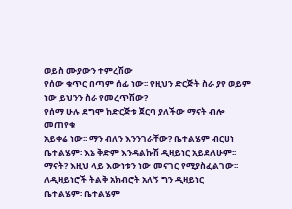ወይስ ሙያውን ተምረሽው
የሰው ቁጥር በጣም ሰፊ ነው፡፡ የዚህን ድርጅት ስራ ያየ ወይም ነው ይህንን ስራ የመረጥሽው?
የሰማ ሁሉ ደግሞ ከድርጅቱ ጀርባ ያለችው ማናት ብሎ መጠየቁ
አይቀሬ ነው፡፡ ማን ብለን እንንገራቸው? ቤተልሄም ብርሀነ ቤተልሄም፡ እኔ ቅድም እንዳልኩሽ ዲዛይነር አይደለሁም፡፡
ማናት? እዚህ ላይ እውነቱን ነው መናገር የሚያስፈልገው፡፡
ለዲዛይነሮች ትልቅ አክብሮት አለኝ ግን ዲዛይነር
ቤተልሄም፡ ቤተልሄም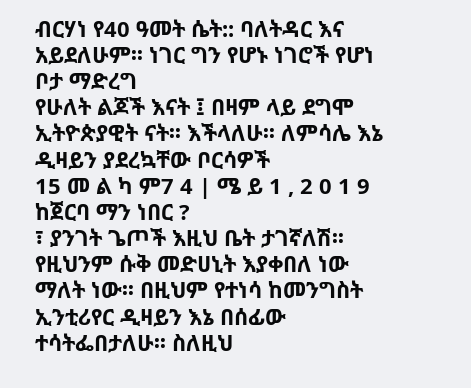ብርሃነ የ40 ዓመት ሴት:: ባለትዳር እና አይደለሁም፡፡ ነገር ግን የሆኑ ነገሮች የሆነ ቦታ ማድረግ
የሁለት ልጆች እናት ፤ በዛም ላይ ደግሞ ኢትዮጵያዊት ናት፡፡ እችላለሁ፡፡ ለምሳሌ እኔ ዲዛይን ያደረኳቸው ቦርሳዎች
15 መ ል ካ ም7 4 | ሜ ይ 1 , 2 0 1 9
ከጀርባ ማን ነበር ?
፣ ያንገት ጌጦች እዚህ ቤት ታገኛለሽ፡፡ የዚህንም ሱቅ መድሀኒት እያቀበለ ነው ማለት ነው፡፡ በዚህም የተነሳ ከመንግስት
ኢንቲሪየር ዲዛይን እኔ በሰፊው ተሳትፌበታለሁ፡፡ ስለዚህ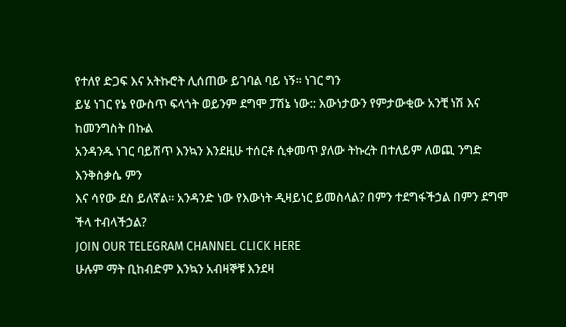የተለየ ድጋፍ እና አትኩሮት ሊሰጠው ይገባል ባይ ነኝ፡፡ ነገር ግን
ይሄ ነገር የኔ የውስጥ ፍላጎት ወይንም ደግሞ ፓሽኔ ነው:: እውነታውን የምታውቂው አንቺ ነሽ እና ከመንግስት በኩል
አንዳንዱ ነገር ባይሸጥ እንኳን እንደዚሁ ተሰርቶ ሲቀመጥ ያለው ትኩረት በተለይም ለወጪ ንግድ እንቅስቃሴ ምን
እና ሳየው ደስ ይለኛል፡፡ አንዳንድ ነው የእውነት ዲዛይነር ይመስላል? በምን ተደግፋችኃል በምን ደግሞ ችላ ተብላችኃል?
JOIN OUR TELEGRAM CHANNEL CLICK HERE
ሁሉም ማት ቢከብድም እንኳን አብዛኞቹ እንደዛ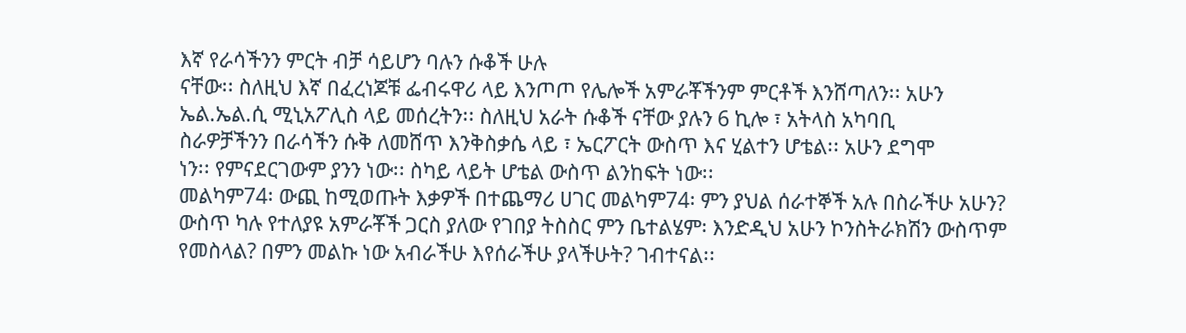እኛ የራሳችንን ምርት ብቻ ሳይሆን ባሉን ሱቆች ሁሉ
ናቸው፡፡ ስለዚህ እኛ በፈረነጆቹ ፌብሩዋሪ ላይ እንጦጦ የሌሎች አምራቾችንም ምርቶች እንሸጣለን፡፡ አሁን
ኤል.ኤል.ሲ ሚኒአፖሊስ ላይ መሰረትን፡፡ ስለዚህ አራት ሱቆች ናቸው ያሉን 6 ኪሎ ፣ አትላስ አካባቢ
ስራዎቻችንን በራሳችን ሱቅ ለመሸጥ እንቅስቃሴ ላይ ፣ ኤርፖርት ውስጥ እና ሂልተን ሆቴል፡፡ አሁን ደግሞ
ነን፡፡ የምናደርገውም ያንን ነው፡፡ ስካይ ላይት ሆቴል ውስጥ ልንከፍት ነው፡፡
መልካም74፡ ውጪ ከሚወጡት እቃዎች በተጨማሪ ሀገር መልካም74፡ ምን ያህል ሰራተኞች አሉ በስራችሁ አሁን?
ውስጥ ካሉ የተለያዩ አምራቾች ጋርስ ያለው የገበያ ትስስር ምን ቤተልሄም፡ እንድዲህ አሁን ኮንስትራክሽን ውስጥም
የመስላል? በምን መልኩ ነው አብራችሁ እየሰራችሁ ያላችሁት? ገብተናል፡፡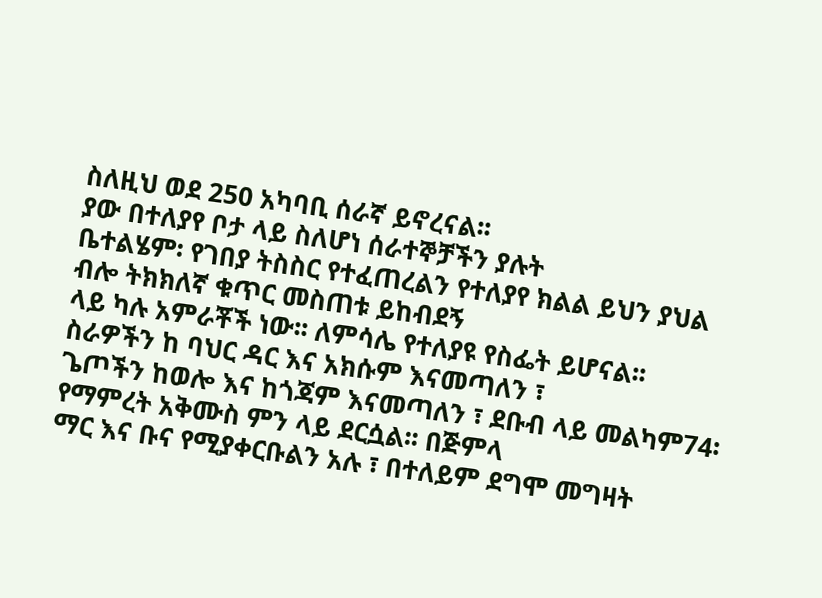ስለዚህ ወደ 250 አካባቢ ሰራኛ ይኖረናል፡፡
ያው በተለያየ ቦታ ላይ ስለሆነ ሰራተኞቻችን ያሉት
ቤተልሄም፡ የገበያ ትስስር የተፈጠረልን የተለያየ ክልል ይህን ያህል ብሎ ትክክለኛ ቁጥር መስጠቱ ይከብደኝ
ላይ ካሉ አምራቾች ነው፡፡ ለምሳሌ የተለያዩ የስፌት ይሆናል፡፡
ስራዎችን ከ ባህር ዳር እና አክሱም እናመጣለን ፣
ጌጦችን ከወሎ እና ከጎጃም እናመጣለን ፣ ደቡብ ላይ መልካም74፡ የማምረት አቅሙስ ምን ላይ ደርሷል፡፡ በጅምላ
ማር እና ቡና የሚያቀርቡልን አሉ ፣ በተለይም ደግሞ መግዛት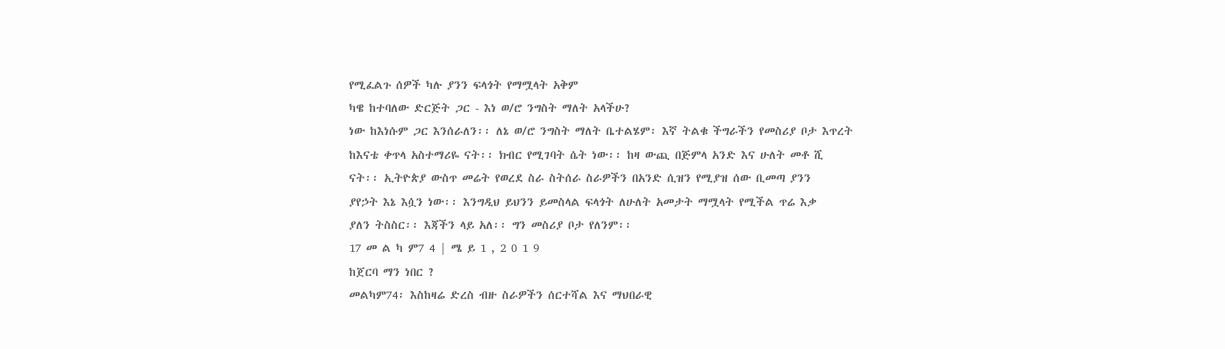የሚፈልጉ ሰዎች ካሉ ያንን ፍላጎት የማሟላት አቅም
ካዌ ከተባለው ድርጅት ጋር - እነ ወ/ሮ ንግስት ማለት አላችሁ?
ነው ከእነሱም ጋር እንሰራለን፡፡ ለኔ ወ/ሮ ንግስት ማለት ቤተልሄም፡ እኛ ትልቁ ችግራችን የመስሪያ ቦታ እጥረት
ከእናቴ ቀጥላ አስተማሪዬ ናት፡፡ ክብር የሚገባት ሴት ነው፡፡ ከዛ ውጪ በጅምላ አንድ እና ሁለት መቶ ሺ
ናት፡፡ ኢትዮጵያ ውስጥ መሬት የወረደ ስራ ስትሰራ ስራዎችን በአንድ ሲዝን የሚያዝ ሰው ቢመጣ ያንን
ያየኃት እኔ እሷን ነው፡፡ እንግዲህ ይህንን ይመስላል ፍላጎት ለሁለት አመታት ማሟላት የሚችል ጥሬ እቃ
ያለን ትስስር፡፡ እጃችን ላይ አለ፡፡ ግን መስሪያ ቦታ የለንም፡፡
17 መ ል ካ ም7 4 | ሜ ይ 1 , 2 0 1 9
ከጀርባ ማን ነበር ?
መልካም74፡ እስከዛሬ ድረስ ብዙ ስራዎችን ሰርተሻል እና ማህበራዊ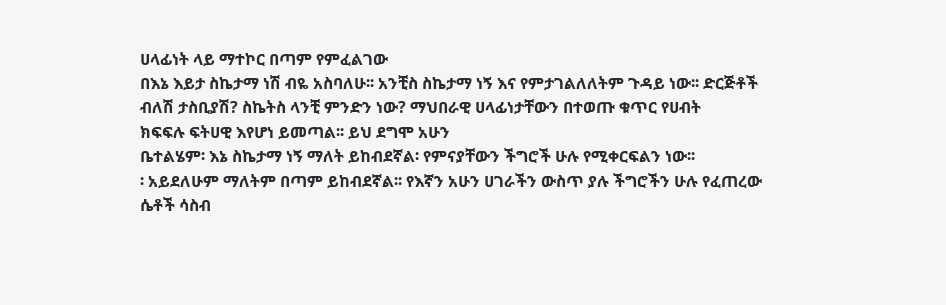ሀላፊነት ላይ ማተኮር በጣም የምፈልገው
በእኔ እይታ ስኬታማ ነሽ ብዬ አስባለሁ፡፡ አንቺስ ስኬታማ ነኝ እና የምታገልለለትም ጉዳይ ነው፡፡ ድርጅቶች
ብለሽ ታስቢያሽ? ስኬትስ ላንቺ ምንድን ነው? ማህበራዊ ሀላፊነታቸውን በተወጡ ቁጥር የሀብት
ክፍፍሉ ፍትሀዊ እየሆነ ይመጣል፡፡ ይህ ደግሞ አሁን
ቤተልሄም፡ እኔ ስኬታማ ነኝ ማለት ይከብደኛል፡ የምናያቸውን ችግሮች ሁሉ የሚቀርፍልን ነው፡፡
፡ አይደለሁም ማለትም በጣም ይከብደኛል፡፡ የእኛን አሁን ሀገራችን ውስጥ ያሉ ችግሮችን ሁሉ የፈጠረው
ሴቶች ሳስብ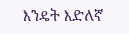እንዴት እድለኛ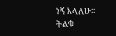ነኝ እላለሁ፡፡ ትልቁ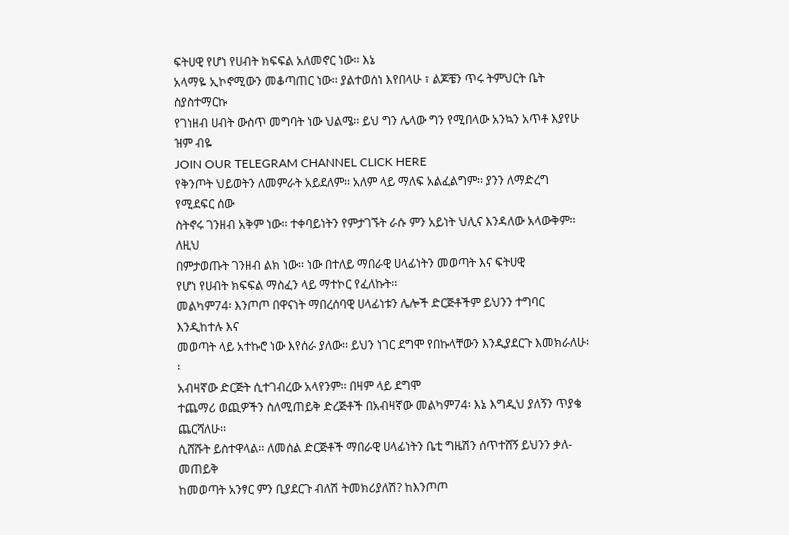ፍትሀዊ የሆነ የሀብት ክፍፍል አለመኖር ነው፡፡ እኔ
አላማዬ ኢኮኖሚውን መቆጣጠር ነው፡፡ ያልተወሰነ እየበላሁ ፣ ልጆቼን ጥሩ ትምህርት ቤት ስያስተማርኩ
የገነዘብ ሀብት ውስጥ መግባት ነው ህልሜ፡፡ ይህ ግን ሌላው ግን የሚበላው አንኳን አጥቶ እያየሁ ዝም ብዬ
JOIN OUR TELEGRAM CHANNEL CLICK HERE
የቅንጦት ህይወትን ለመምራት አይደለም፡፡ አለም ላይ ማለፍ አልፈልግም፡፡ ያንን ለማድረግ የሚደፍር ሰው
ስትኖሩ ገንዘብ አቅም ነው፡፡ ተቀባይነትን የምታገኙት ራሱ ምን አይነት ህሊና እንዳለው አላውቅም፡፡ ለዚህ
በምታወጡት ገንዘብ ልክ ነው፡፡ ነው በተለይ ማበራዊ ሀላፊነትን መወጣት እና ፍትሀዊ
የሆነ የሀብት ክፍፍል ማስፈን ላይ ማተኮር የፈለኩት፡፡
መልካም74፡ እንጦጦ በዋናነት ማበረሰባዊ ሀላፊነቱን ሌሎች ድርጅቶችም ይህንን ተግባር እንዲከተሉ እና
መወጣት ላይ አተኩሮ ነው እየሰራ ያለው፡፡ ይህን ነገር ደግሞ የበኩላቸውን እንዲያደርጉ እመክራለሁ፡፡
አብዛኛው ድርጅት ሲተገብረው አላየንም፡፡ በዛም ላይ ደግሞ
ተጨማሪ ወጪዎችን ስለሚጠይቅ ድረጅቶች በአብዛኛው መልካም74፡ እኔ እግዲህ ያለኝን ጥያቄ ጨርሻለሁ፡፡
ሲሸሹት ይስተዋላል፡፡ ለመሰል ድርጅቶች ማበራዊ ሀላፊነትን ቤቲ ግዜሽን ሰጥተሸኝ ይህንን ቃለ-መጠይቅ
ከመወጣት አንፃር ምን ቢያደርጉ ብለሽ ትመክሪያለሽ? ከእንጦጦ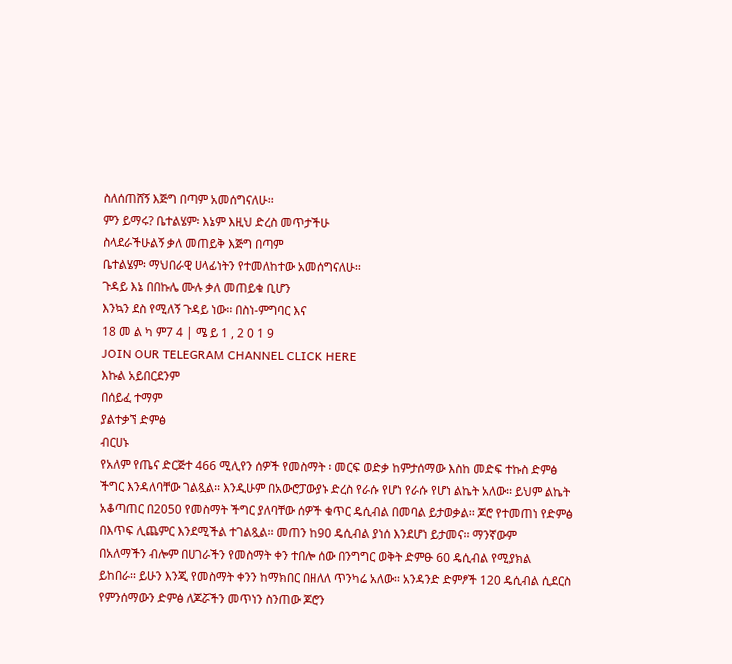ስለሰጠሸኝ እጅግ በጣም አመሰግናለሁ፡፡
ምን ይማሩ? ቤተልሄም፡ እኔም እዚህ ድረስ መጥታችሁ
ስላደራችሁልኝ ቃለ መጠይቅ እጅግ በጣም
ቤተልሄም፡ ማህበራዊ ሀላፊነትን የተመለከተው አመሰግናለሁ፡፡
ጉዳይ እኔ በበኩሌ ሙሉ ቃለ መጠይቁ ቢሆን
እንኳን ደስ የሚለኝ ጉዳይ ነው፡፡ በስነ-ምግባር እና
18 መ ል ካ ም7 4 | ሜ ይ 1 , 2 0 1 9
JOIN OUR TELEGRAM CHANNEL CLICK HERE
እኩል አይበርደንም
በሰይፈ ተማም
ያልተቃኘ ድምፅ
ብርሀኑ
የአለም የጤና ድርጅተ 466 ሚሊየን ሰዎች የመስማት ፡ መርፍ ወድቃ ከምታሰማው እስከ መድፍ ተኩስ ድምፅ
ችግር እንዳለባቸው ገልጿል፡፡ እንዲሁም በአውሮፓውያኑ ድረስ የራሱ የሆነ የራሱ የሆነ ልኬት አለው፡፡ ይህም ልኬት
አቆጣጠር በ2050 የመስማት ችግር ያለባቸው ሰዎች ቁጥር ዴሲብል በመባል ይታወቃል፡፡ ጆሮ የተመጠነ የድምፅ
በእጥፍ ሊጨምር እንደሚችል ተገልጿል፡፡ መጠን ከ90 ዴሲብል ያነሰ እንደሆነ ይታመና፡፡ ማንኛውም
በአለማችን ብሎም በሀገራችን የመስማት ቀን ተበሎ ሰው በንግግር ወቅት ድምፁ 60 ዴሲብል የሚያክል
ይከበራ፡፡ ይሁን እንጂ የመስማት ቀንን ከማክበር በዘለለ ጥንካሬ አለው፡፡ አንዳንድ ድምፆች 120 ዴሲብል ሲደርስ
የምንሰማውን ድምፅ ለጆሯችን መጥነን ስንጠው ጆሮን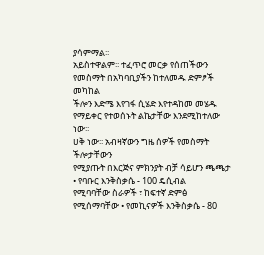ያሳምማል፡፡
አይስተዋልም፡፡ ተፈጥሮ መርቃ የሰጠችውን የመስማት በአካባቢያችን ከተለመዱ ድምፆች መካከል
ችሎን እድሜ እየገፋ ሲሄድ እየተዳከመ መሄዱ የማይቀር የተወሰኑት ልኬታቸው እንደሚከተለው ነው፡፡
ሀቅ ነው፡፡ አብዛኛውን ግዜ ሰዎች የመስማት ችሎታቸውን
የሚያጡት በእርጅና ምክንያት ብቻ ሳይሆን ጫጫታ • የባቡር እንቅስቃሴ - 100 ዴሲብል
የሚባባቸው ስራዎች ፣ ከፍተኛ ድምፅ የሚሰማባቸው • የመኪናዎች እንቅስቃሴ - 80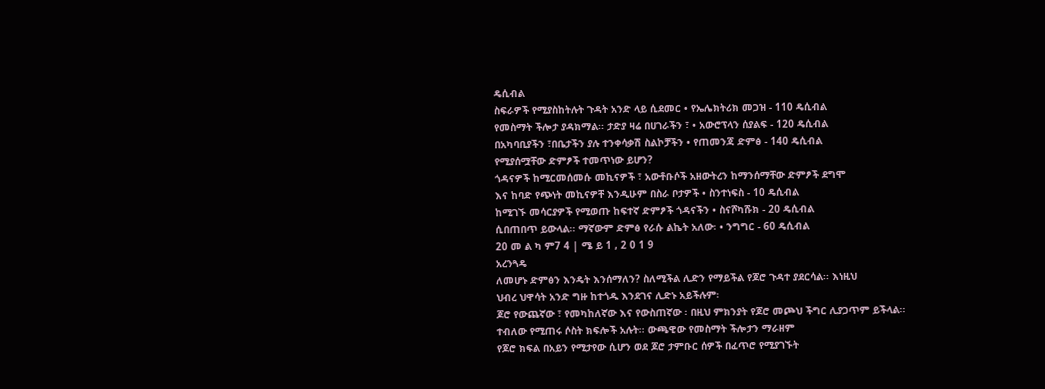ዴሲብል
ስፍራዎች የሚያስከትሉት ጉዳት አንድ ላይ ሲደመር • የኤሌክትሪክ መጋዝ - 110 ዴሲብል
የመስማት ችሎታ ያዳክማል፡፡ ታድያ ዛሬ በሀገራችን ፣ • አውሮፕላን ሰያልፍ - 120 ዴሲብል
በአካባቢያችን ፣በቤታችን ያሉ ተንቀሳቃሽ ስልኮቻችን • የጠመንጃ ድምፅ - 140 ዴሲብል
የሚያሰሟቸው ድምፆች ተመጥነው ይሆን?
ጎዳናዎች ከሚርመሰመሱ መኪናዎች ፣ አውቶቡሶች አዘውትረን ከማንሰማቸው ድምፆች ደግሞ
እና ከባድ የጭነት መኪናዎቸ እንዲሁም በስራ ቦታዎች • ስንተነፍስ - 10 ዴሲብል
ከሚገኙ መሳርያዎች የሚወጡ ከፍተኛ ድምፆች ጎዳናችን • ስናሾካሹክ - 20 ዴሲብል
ሲበጠበጥ ይውላል፡፡ ማኛውም ድምፅ የራሱ ልኬት አለው፡ • ንግግር - 60 ዴሲብል
20 መ ል ካ ም7 4 | ሜ ይ 1 , 2 0 1 9
አረንጓዴ
ለመሆኑ ድምፅን እንዴት እንሰማለን? ስለሚችል ሊድን የማይችል የጆሮ ጉዳተ ያደርሳል፡፡ እነዚህ
ህብረ ህዋሳት አንድ ግዙ ከተጎዱ እንደገና ሊድኑ አይችሉም፡
ጆሮ የውጨኛው ፣ የመካከለኛው እና የውስጠኛው ፡ በዚህ ምክንያት የጆሮ መጮህ ችግር ሊያጋጥም ይችላል፡፡
ተብለው የሚጠሩ ሶስት ክፍሎች አሉት፡፡ ውጫዊው የመስማት ችሎታን ማራዘም
የጆሮ ክፍል በአይን የሚታየው ሲሆን ወደ ጆሮ ታምቡር ሰዎች በፈጥሮ የሚያገኙት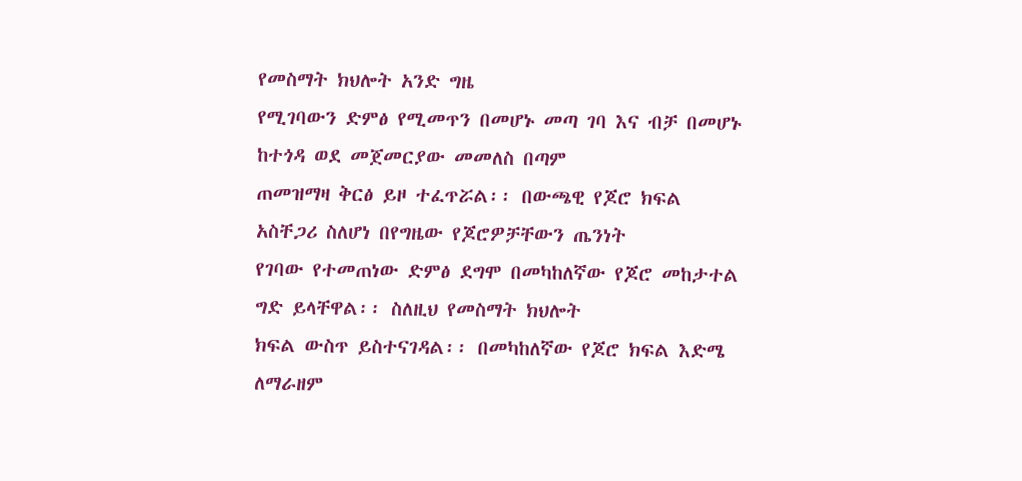የመስማት ክህሎት አንድ ግዜ
የሚገባውን ድምፅ የሚመጥን በመሆኑ መጣ ገባ እና ብቻ በመሆኑ ከተጎዳ ወደ መጀመርያው መመለስ በጣም
ጠመዝማዛ ቅርፅ ይዞ ተፈጥሯል፡፡ በውጫዊ የጆሮ ክፍል አስቸጋሪ ስለሆነ በየግዜው የጆሮዎቻቸውን ጤንነት
የገባው የተመጠነው ድምፅ ደግሞ በመካከለኛው የጆሮ መከታተል ግድ ይላቸዋል፡፡ ስለዚህ የመስማት ክህሎት
ክፍል ውስጥ ይስተናገዳል፡፡ በመካከለኛው የጆሮ ክፍል እድሜ ለማራዘም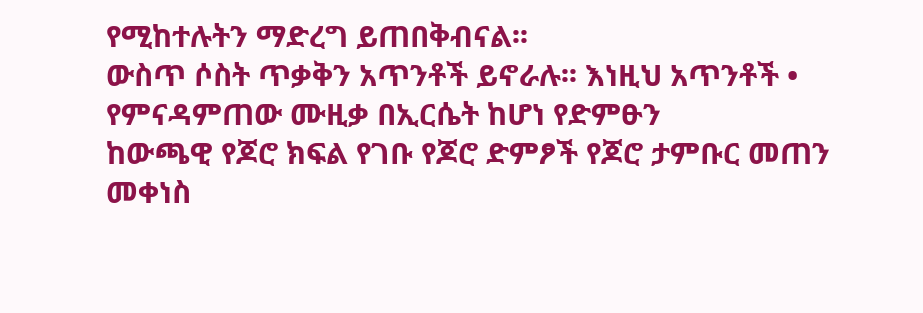የሚከተሉትን ማድረግ ይጠበቅብናል፡፡
ውስጥ ሶስት ጥቃቅን አጥንቶች ይኖራሉ፡፡ እነዚህ አጥንቶች • የምናዳምጠው ሙዚቃ በኢርሴት ከሆነ የድምፁን
ከውጫዊ የጆሮ ክፍል የገቡ የጆሮ ድምፆች የጆሮ ታምቡር መጠን መቀነስ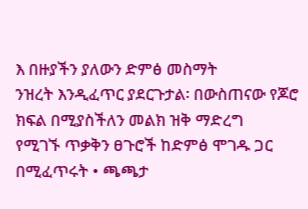እ በዙያችን ያለውን ድምፅ መስማት
ንዝረት እንዲፈጥር ያደርጉታል፡ በውስጠናው የጆሮ ክፍል በሚያስችለን መልክ ዝቅ ማድረግ
የሚገኙ ጥቃቅን ፀጉሮች ከድምፅ ሞገዱ ጋር በሚፈጥሩት • ጫጫታ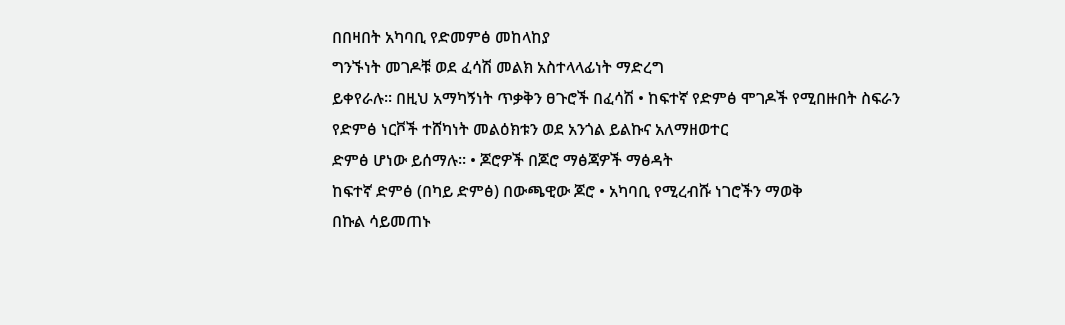በበዛበት አካባቢ የድመምፅ መከላከያ
ግንኙነት መገዶቹ ወደ ፈሳሽ መልክ አስተላላፊነት ማድረግ
ይቀየራሉ፡፡ በዚህ አማካኝነት ጥቃቅን ፀጉሮች በፈሳሽ • ከፍተኛ የድምፅ ሞገዶች የሚበዙበት ስፍራን
የድምፅ ነርቮች ተሸካነት መልዕክቱን ወደ አንጎል ይልኩና አለማዘወተር
ድምፅ ሆነው ይሰማሉ፡፡ • ጆሮዎች በጆሮ ማፅጃዎች ማፅዳት
ከፍተኛ ድምፅ (በካይ ድምፅ) በውጫዊው ጆሮ • አካባቢ የሚረብሹ ነገሮችን ማወቅ
በኩል ሳይመጠኑ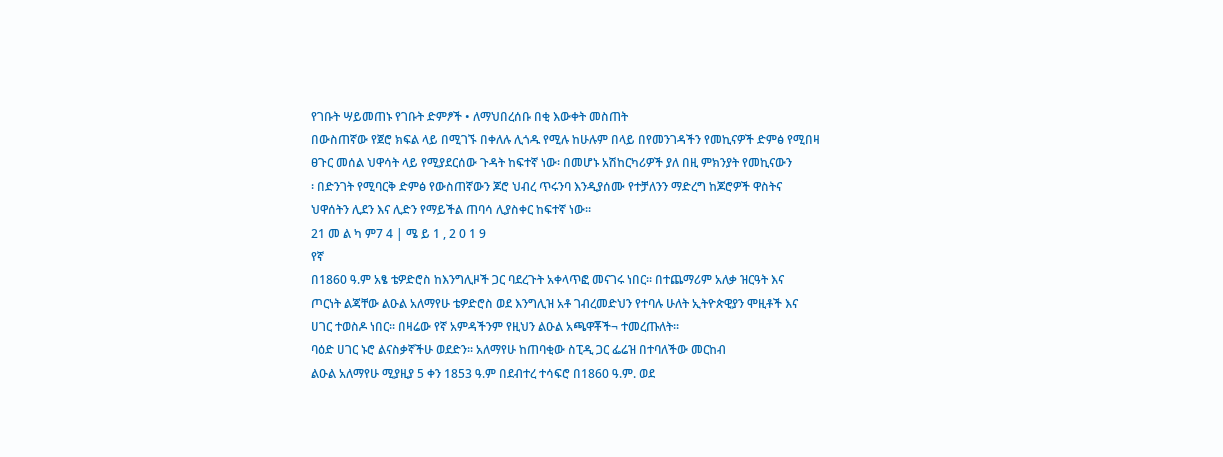የገቡት ሣይመጠኑ የገቡት ድምፆች • ለማህበረሰቡ በቂ እውቀት መስጠት
በውስጠኛው የጀሮ ክፍል ላይ በሚገኙ በቀለሉ ሊጎዱ የሚሉ ከሁሉም በላይ በየመንገዳችን የመኪናዎች ድምፅ የሚበዛ
ፀጉር መሰል ህዋሳት ላይ የሚያደርሰው ጉዳት ከፍተኛ ነው፡ በመሆኑ አሽከርካሪዎች ያለ በዚ ምክንያት የመኪናውን
፡ በድንገት የሚባርቅ ድምፅ የውስጠኛውን ጆሮ ህብረ ጥሩንባ እንዲያሰሙ የተቻለንን ማድረግ ከጆሮዎች ዋስትና
ህዋሰትን ሊደን እና ሊድን የማይችል ጠባሳ ሊያስቀር ከፍተኛ ነው፡፡
21 መ ል ካ ም7 4 | ሜ ይ 1 , 2 0 1 9
የኛ
በ1860 ዓ.ም አፄ ቴዎድሮስ ከእንግሊዞች ጋር ባደረጉት አቀላጥፎ መናገሩ ነበር፡፡ በተጨማሪም አለቃ ዝርዓት እና
ጦርነት ልጃቸው ልዑል አለማየሁ ቴዎድሮስ ወደ እንግሊዝ አቶ ገብረመድህን የተባሉ ሁለት ኢትዮጵዊያን ሞዚቶች እና
ሀገር ተወስዶ ነበር፡፡ በዛሬው የኛ አምዳችንም የዚህን ልዑል አጫዋቾች¬ ተመረጡለት፡፡
ባዕድ ሀገር ኑሮ ልናስቃኛችሁ ወደድን፡፡ አለማየሁ ከጠባቂው ስፒዲ ጋር ፌሬዝ በተባለችው መርከብ
ልዑል አለማየሁ ሚያዚያ 5 ቀን 1853 ዓ.ም በደብተረ ተሳፍሮ በ1860 ዓ.ም. ወደ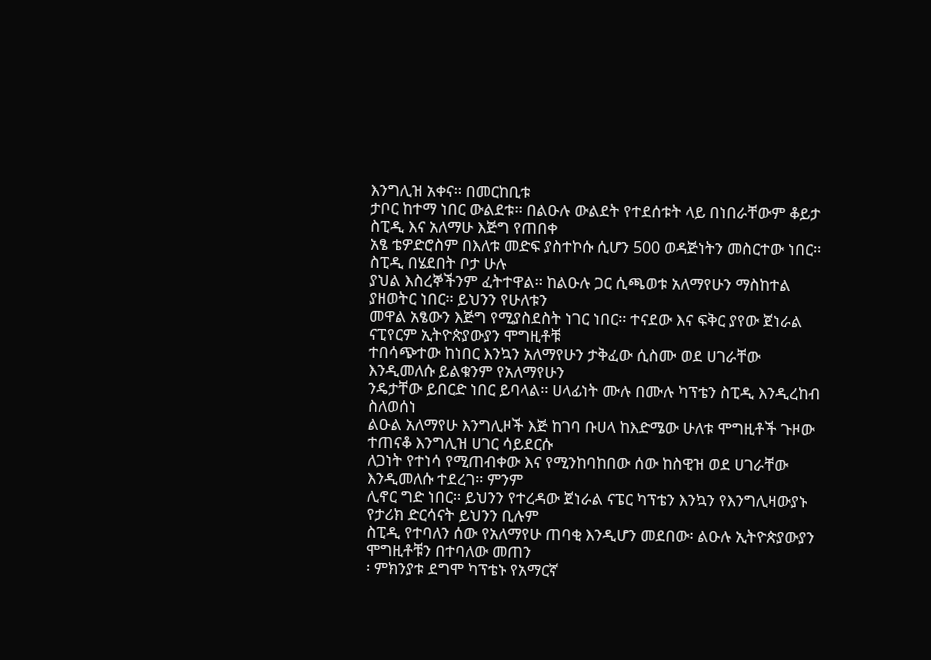እንግሊዝ አቀና፡፡ በመርከቢቱ
ታቦር ከተማ ነበር ውልደቱ፡፡ በልዑሉ ውልደት የተደሰቱት ላይ በነበራቸውም ቆይታ ስፒዲ እና አለማሁ እጅግ የጠበቀ
አፄ ቴዎድሮስም በእለቱ መድፍ ያስተኮሱ ሲሆን 500 ወዳጅነትን መስርተው ነበር፡፡ ስፒዲ በሄደበት ቦታ ሁሉ
ያህል እስረኞችንም ፈትተዋል፡፡ ከልዑሉ ጋር ሲጫወቱ አለማየሁን ማስከተል ያዘወትር ነበር፡፡ ይህንን የሁለቱን
መዋል አፄውን እጅግ የሚያስደስት ነገር ነበር፡፡ ተናደው እና ፍቅር ያየው ጀነራል ናፒየርም ኢትዮጵያውያን ሞግዚቶቹ
ተበሳጭተው ከነበር እንኳን አለማየሁን ታቅፈው ሲስሙ ወደ ሀገራቸው እንዲመለሱ ይልቁንም የአለማየሁን
ንዴታቸው ይበርድ ነበር ይባላል፡፡ ሀላፊነት ሙሉ በሙሉ ካፕቴን ስፒዲ እንዲረከብ ስለወሰነ
ልዑል አለማየሁ እንግሊዞች እጅ ከገባ ቡሀላ ከእድሜው ሁለቱ ሞግዚቶች ጉዞው ተጠናቆ እንግሊዝ ሀገር ሳይደርሱ
ለጋነት የተነሳ የሚጠብቀው እና የሚንከባከበው ሰው ከስዊዝ ወደ ሀገራቸው እንዲመለሱ ተደረገ፡፡ ምንም
ሊኖር ግድ ነበር፡፡ ይህንን የተረዳው ጀነራል ናፔር ካፕቴን እንኳን የእንግሊዛውያኑ የታሪክ ድርሳናት ይህንን ቢሉም
ስፒዲ የተባለን ሰው የአለማየሁ ጠባቂ እንዲሆን መደበው፡ ልዑሉ ኢትዮጵያውያን ሞግዚቶቹን በተባለው መጠን
፡ ምክንያቱ ደግሞ ካፕቴኑ የአማርኛ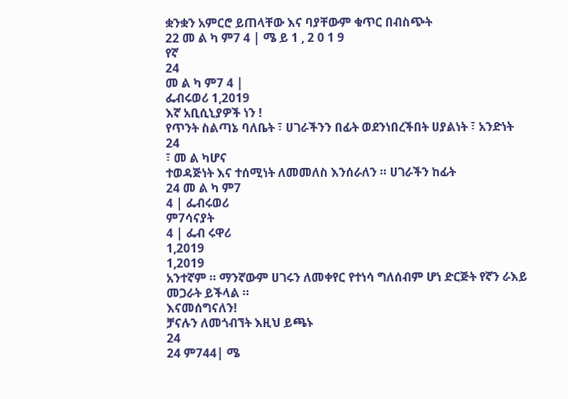ቋንቋን አምርሮ ይጠላቸው እና ባያቸውም ቁጥር በብስጭት
22 መ ል ካ ም7 4 | ሜ ይ 1 , 2 0 1 9
የኛ
24
መ ል ካ ም7 4 |
ፌብሩወሪ 1,2019
እኛ አቢሲኒያዎች ነን !
የጥንት ስልጣኔ ባለቤት ፣ ሀገራችንን በፊት ወደንነበረችበት ሀያልነት ፣ አንድነት
24
፣ መ ል ካሆና
ተወዳጅነት እና ተሰሚነት ለመመለስ እንሰራለን ። ሀገራችን ከፊት
24 መ ል ካ ም7
4 | ፌብሩወሪ
ም7ሳናያት
4 | ፌብ ሩዋሪ
1,2019
1,2019
አንተኛም ። ማንኛውም ሀገሩን ለመቀየር የተነሳ ግለሰብም ሆነ ድርጅት የኛን ራእይ
መጋራት ይችላል ።
እናመሰግናለን!
ቻናሉን ለመጎብኘት እዚህ ይጫኑ
24
24 ም744| ሜ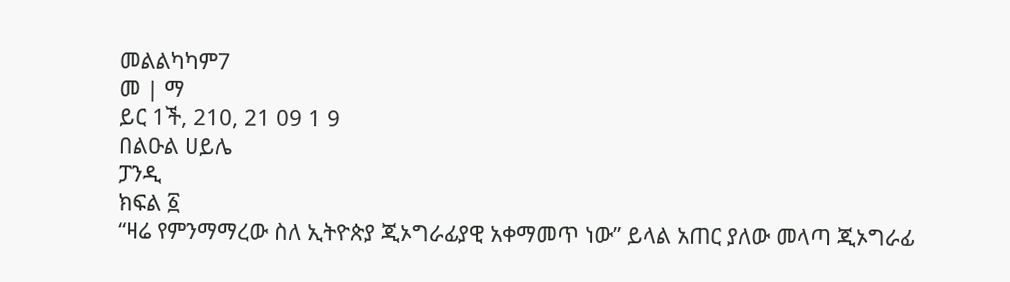መልልካካም7
መ | ማ
ይር 1ች, 210, 21 09 1 9
በልዑል ሀይሌ
ፓንዲ
ክፍል ፩
“ዛሬ የምንማማረው ስለ ኢትዮጵያ ጂኦግራፊያዊ አቀማመጥ ነው” ይላል አጠር ያለው መላጣ ጂኦግራፊ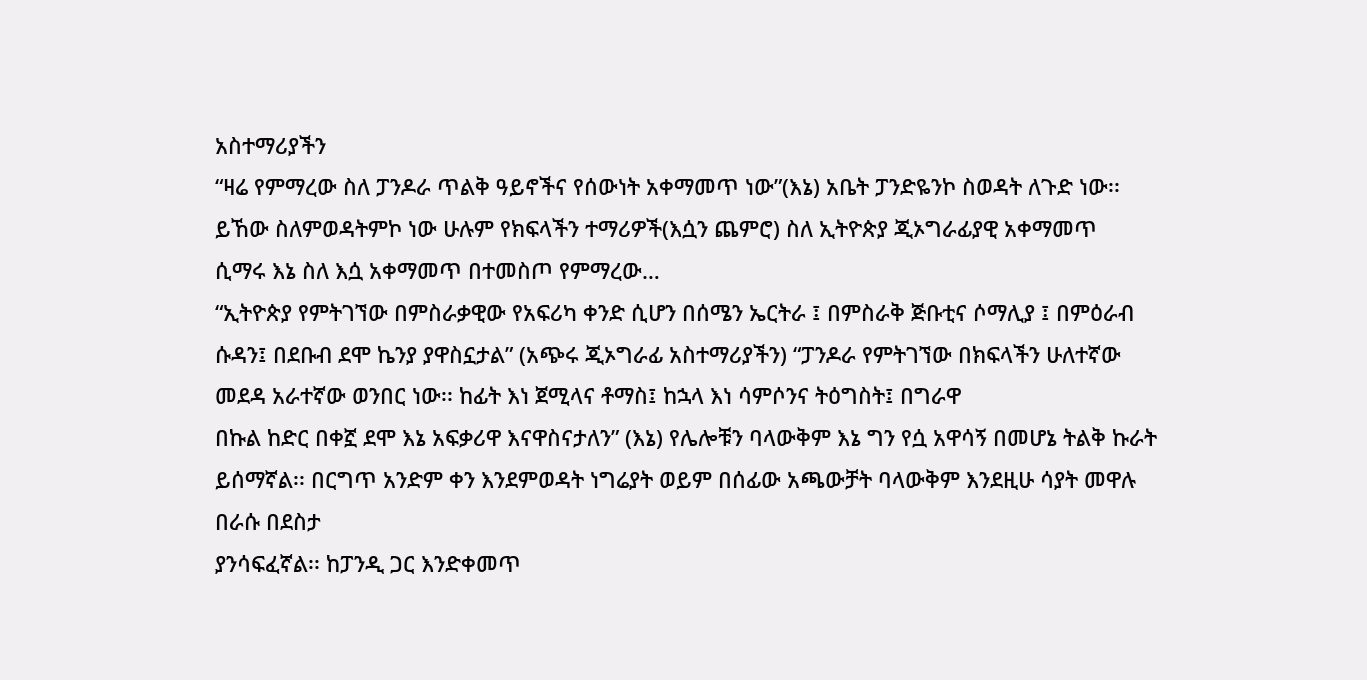አስተማሪያችን
“ዛሬ የምማረው ስለ ፓንዶራ ጥልቅ ዓይኖችና የሰውነት አቀማመጥ ነው”(እኔ) አቤት ፓንድዬንኮ ስወዳት ለጉድ ነው፡፡
ይኸው ስለምወዳትምኮ ነው ሁሉም የክፍላችን ተማሪዎች(እሷን ጨምሮ) ስለ ኢትዮጵያ ጂኦግራፊያዊ አቀማመጥ
ሲማሩ እኔ ስለ እሷ አቀማመጥ በተመስጦ የምማረው…
“ኢትዮጵያ የምትገኘው በምስራቃዊው የአፍሪካ ቀንድ ሲሆን በሰሜን ኤርትራ ፤ በምስራቅ ጅቡቲና ሶማሊያ ፤ በምዕራብ
ሱዳን፤ በደቡብ ደሞ ኬንያ ያዋስኗታል” (አጭሩ ጂኦግራፊ አስተማሪያችን) “ፓንዶራ የምትገኘው በክፍላችን ሁለተኛው
መደዳ አራተኛው ወንበር ነው፡፡ ከፊት እነ ጀሚላና ቶማስ፤ ከኋላ እነ ሳምሶንና ትዕግስት፤ በግራዋ
በኩል ከድር በቀኟ ደሞ እኔ አፍቃሪዋ እናዋስናታለን” (እኔ) የሌሎቹን ባላውቅም እኔ ግን የሷ አዋሳኝ በመሆኔ ትልቅ ኩራት
ይሰማኛል፡፡ በርግጥ አንድም ቀን እንደምወዳት ነግሬያት ወይም በሰፊው አጫውቻት ባላውቅም እንደዚሁ ሳያት መዋሉ
በራሱ በደስታ
ያንሳፍፈኛል፡፡ ከፓንዲ ጋር እንድቀመጥ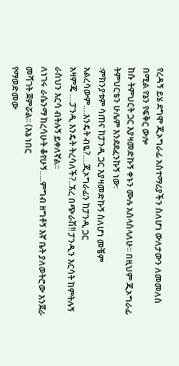የረዳኝ ይሄ ደግሞ ጂኦግራፊ አስተማሪያችን ስለሆነ ውለታውን ለመመለስ
በሚል የኔን የፍቅር ውሎ
ከሱ ትምህርት ጋር እያዛመድኩኝ ቀኑን ሙሉ አሰላስላለሁ፡፡ በዚህም ጂኦግራፊ ትምህርቴን ሁሌም እንደደፈንኩኝ ነው፡
፡ምክንያቱም ሳጠና ከፓንዲ ጋር እያዛመድኩኝ ስለሆነ መቼም አልረሳውም….እንዴት ብዬ?….ጂኦግራፊን ከፓንዲ ጋር
አዛምጄ ….ፓንዲ እንዴት ትረሳለች?..ኧረ በጭራሽ!! ፓንዲን እርሳት ከምትሉኝ ራስህን እርሳ ብትሉኝ ይቀለኛል፡፡
ለነገሩ ራሴንማ ከረሳሁት ቆየሁኝ…..ምግብ ዘግቶኝ እኛ ቤት ያለወትሮው እንጀራ መሻገት ጀምሯል፡፡ (እኔ ነበር
የማወድመው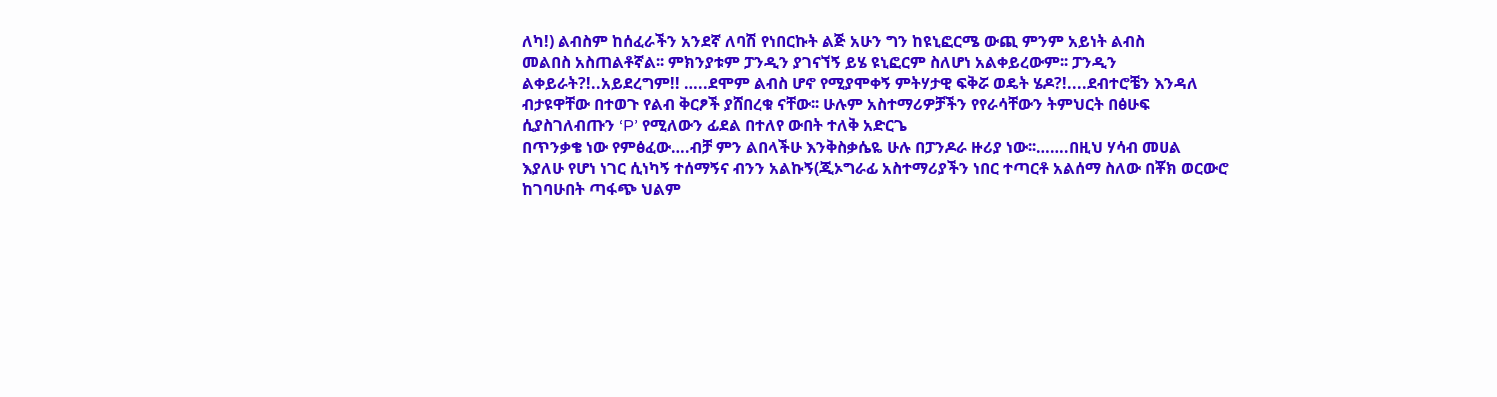ለካ!) ልብስም ከሰፈራችን አንደኛ ለባሽ የነበርኩት ልጅ አሁን ግን ከዩኒፎርሜ ውጪ ምንም አይነት ልብስ
መልበስ አስጠልቶኛል፡፡ ምክንያቱም ፓንዲን ያገናኘኝ ይሄ ዩኒፎርም ስለሆነ አልቀይረውም፡፡ ፓንዲን
ልቀይራት?!..አይደረግም!! …..ደሞም ልብስ ሆኖ የሚያሞቀኝ ምትሃታዊ ፍቅሯ ወዴት ሄዶ?!....ደብተሮቼን እንዳለ
ብታዩዋቸው በተወጉ የልብ ቅርፆች ያሸበረቁ ናቸው፡፡ ሁሉም አስተማሪዎቻችን የየራሳቸውን ትምህርት በፅሁፍ
ሲያስገለብጡን ‘P’ የሚለውን ፊደል በተለየ ውበት ተለቅ አድርጌ
በጥንቃቄ ነው የምፅፈው….ብቻ ምን ልበላችሁ እንቅስቃሴዬ ሁሉ በፓንዶራ ዙሪያ ነው፡፡…….በዚህ ሃሳብ መሀል
እያለሁ የሆነ ነገር ሲነካኝ ተሰማኝና ብንን አልኩኝ(ጂኦግራፊ አስተማሪያችን ነበር ተጣርቶ አልሰማ ስለው በቾክ ወርውሮ
ከገባሁበት ጣፋጭ ህልም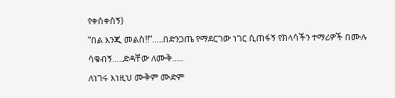የቀሰቀሰኝ)
“በል እንጂ መልስ!!”…..በድንጋጤ የማደርገው ነገር ሲጠፋኝ የክላሳችን ተማሪዎች በሙሉ ሳቁብኝ…..ድዳቸው ለሙቅ…..
ለነገሩ እነዚህ ሙቅም ሙድም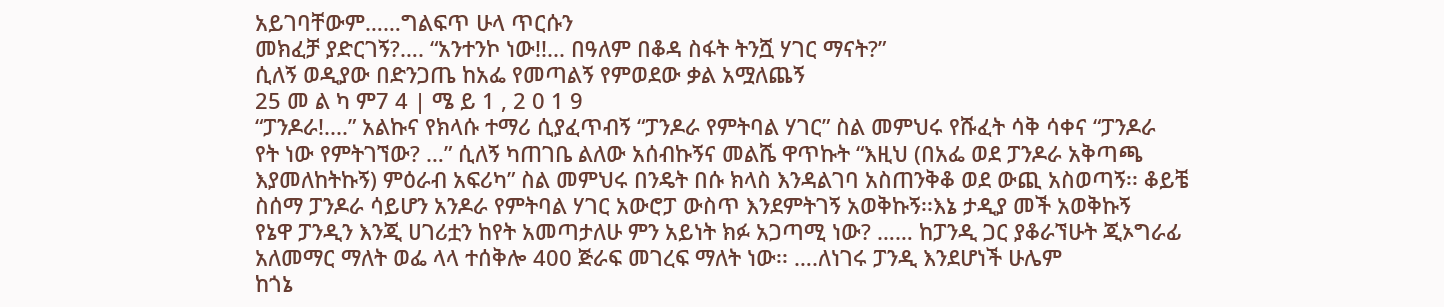አይገባቸውም……ግልፍጥ ሁላ ጥርሱን
መክፈቻ ያድርገኝ?…. “አንተንኮ ነው!!... በዓለም በቆዳ ስፋት ትንሿ ሃገር ማናት?”
ሲለኝ ወዲያው በድንጋጤ ከአፌ የመጣልኝ የምወደው ቃል አሟለጨኝ
25 መ ል ካ ም7 4 | ሜ ይ 1 , 2 0 1 9
“ፓንዶራ!....” አልኩና የክላሱ ተማሪ ሲያፈጥብኝ “ፓንዶራ የምትባል ሃገር” ስል መምህሩ የሹፈት ሳቅ ሳቀና “ፓንዶራ
የት ነው የምትገኘው? …” ሲለኝ ካጠገቤ ልለው አሰብኩኝና መልሼ ዋጥኩት “እዚህ (በአፌ ወደ ፓንዶራ አቅጣጫ
እያመለከትኩኝ) ምዕራብ አፍሪካ” ስል መምህሩ በንዴት በሱ ክላስ እንዳልገባ አስጠንቅቆ ወደ ውጪ አስወጣኝ፡፡ ቆይቼ
ስሰማ ፓንዶራ ሳይሆን አንዶራ የምትባል ሃገር አውሮፓ ውስጥ እንደምትገኝ አወቅኩኝ፡፡እኔ ታዲያ መች አወቅኩኝ
የኔዋ ፓንዲን እንጂ ሀገሪቷን ከየት አመጣታለሁ ምን አይነት ክፉ አጋጣሚ ነው? …… ከፓንዲ ጋር ያቆራኘሁት ጂኦግራፊ
አለመማር ማለት ወፌ ላላ ተሰቅሎ 400 ጅራፍ መገረፍ ማለት ነው፡፡ ….ለነገሩ ፓንዲ እንደሆነች ሁሌም
ከጎኔ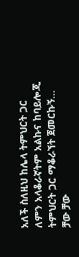አለች ስለዚህ ከሌላ ትምህርት ጋር ለምን አላቆራኛትም አልኩና ከባይሎጂ ትምህርት ጋር ማቆራኘት ጀመርኩኝ…
ቻው ቻው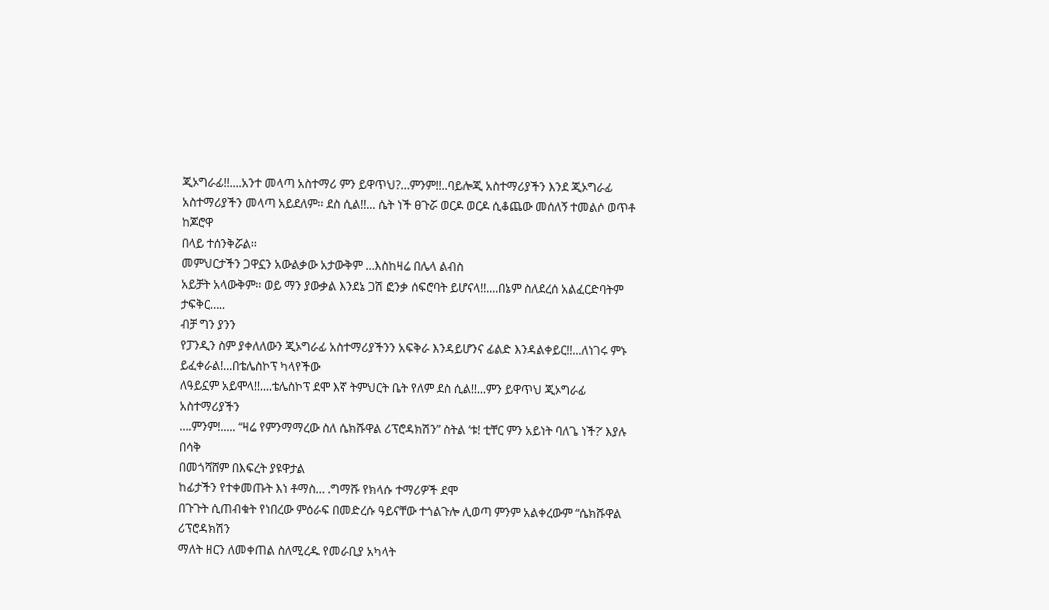ጂኦግራፊ!!....አንተ መላጣ አስተማሪ ምን ይዋጥህ?…ምንም!!..ባይሎጂ አስተማሪያችን እንደ ጂኦግራፊ
አስተማሪያችን መላጣ አይደለም፡፡ ደስ ሲል!!... ሴት ነች ፀጉሯ ወርዶ ወርዶ ሲቆጨው መሰለኝ ተመልሶ ወጥቶ ከጆሮዋ
በላይ ተሰንቅሯል፡፡
መምህርታችን ጋዋኗን አውልቃው አታውቅም …እስከዛሬ በሌላ ልብስ
አይቻት አላውቅም፡፡ ወይ ማን ያውቃል እንደኔ ጋሽ ፎንቃ ሰፍሮባት ይሆናላ!!....በኔም ስለደረሰ አልፈርድባትም ታፍቅር…..
ብቻ ግን ያንን
የፓንዲን ስም ያቀለለውን ጂኦግራፊ አስተማሪያችንን አፍቅራ እንዳይሆንና ፊልድ እንዳልቀይር!!...ለነገሩ ምኑ
ይፈቀራል!...በቴሌስኮፕ ካላየችው
ለዓይኗም አይሞላ!!....ቴሌስኮፕ ደሞ እኛ ትምህርት ቤት የለም ደስ ሲል!!...ምን ይዋጥህ ጂኦግራፊ አስተማሪያችን
….ምንም!..... “ዛሬ የምንማማረው ስለ ሴክሹዋል ሪፕሮዳክሽን” ስትል ‘ቱ! ቲቸር ምን አይነት ባለጌ ነች?’ እያሉ በሳቅ
በመጎሻሸም በእፍረት ያዩዋታል
ከፊታችን የተቀመጡት እነ ቶማስ… .ግማሹ የክላሱ ተማሪዎች ደሞ
በጉጉት ሲጠብቁት የነበረው ምዕራፍ በመድረሱ ዓይናቸው ተጎልጉሎ ሊወጣ ምንም አልቀረውም “ሴክሹዋል ሪፕሮዳክሽን
ማለት ዘርን ለመቀጠል ስለሚረዱ የመራቢያ አካላት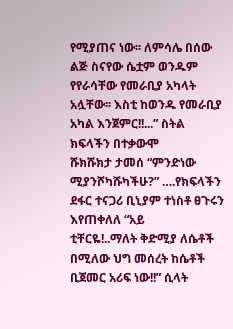የሚያጠና ነው፡፡ ለምሳሌ በሰው ልጅ ስናየው ሴቷም ወንዱም
የየራሳቸው የመራቢያ አካላት አሏቸው፡፡ እስቲ ከወንዱ የመራቢያ አካል እንጀምር!!...” ስትል ክፍላችን በተቃውሞ
ሹክሹክታ ታመሰ “ምንድነው ሚያንሾካሹካችሁ?” ….የክፍላችን ደፋር ተናጋሪ ቢኒያም ተነስቶ ፀጉሩን እየጠቀለለ “አይ
ቲቸርዬ!..ማለት ቅድሚያ ለሴቶች በሚለው ህግ መሰረት ከሴቶች ቢጀመር አሪፍ ነው!!” ሲላት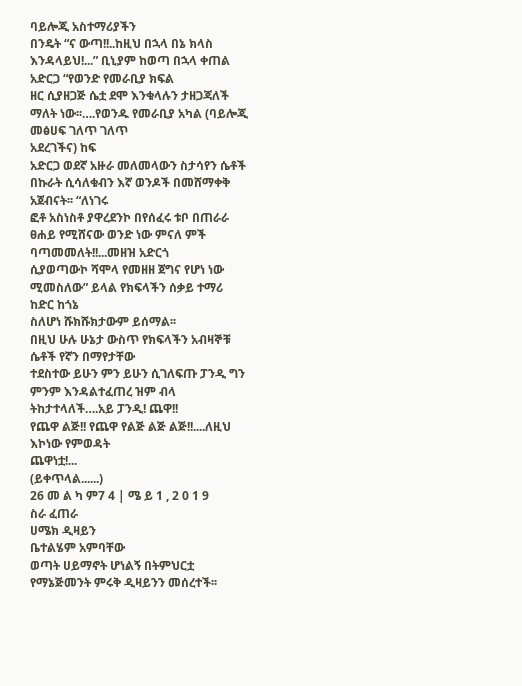ባይሎጂ አስተማሪያችን
በንዴት “ና ውጣ!!..ከዚህ በኋላ በኔ ክላስ እንዳላይህ!...” ቢኒያም ከወጣ በኋላ ቀጠል አድርጋ “የወንድ የመራቢያ ክፍል
ዘር ሲያዘጋጅ ሴቷ ደሞ እንቁላሉን ታዘጋጃለች ማለት ነው፡፡….የወንዱ የመራቢያ አካል (ባይሎጂ መፅሀፍ ገለጥ ገለጥ
አደረገችና) ከፍ
አድርጋ ወደኛ አዙራ መለመላውን ስታሳየን ሴቶች በኩራት ሲሳለቁብን እኛ ወንዶች በመሸማቀቅ አጀብናት፡፡ “ለነገሩ
ፎቶ አስነስቶ ያዋረደንኮ በየሰፈሩ ቱቦ በጠራራ ፀሐይ የሚሸናው ወንድ ነው ምናለ ምች ባጣመመለት!!...መዘዝ አድርጎ
ሲያወጣውኮ ሻሞላ የመዘዘ ጀግና የሆነ ነው ሚመስለው” ይላል የክፍላችን ሰቃይ ተማሪ ከድር ከጎኔ
ስለሆነ ሹክሹክታውም ይሰማል፡፡
በዚህ ሁሉ ሁኔታ ውስጥ የክፍላችን አብዛኞቹ ሴቶች የኛን በማየታቸው
ተደስተው ይሁን ምን ይሁን ሲገለፍጡ ፓንዲ ግን ምንም እንዳልተፈጠረ ዝም ብላ ትከታተላለች….አይ ፓንዲ! ጨዋ!!
የጨዋ ልጅ!! የጨዋ የልጅ ልጅ ልጅ!!....ለዚህ እኮነው የምወዳት
ጨዋነቷ!...
(ይቀጥላል......)
26 መ ል ካ ም7 4 | ሜ ይ 1 , 2 0 1 9
ስራ ፈጠራ
ሀሜክ ዲዛይን
ቤተልሄም አምባቸው
ወጣት ሀይማኖት ሆነልኝ በትምህርቷ የማኔጅመንት ምሩቅ ዲዛይንን መሰረተች፡፡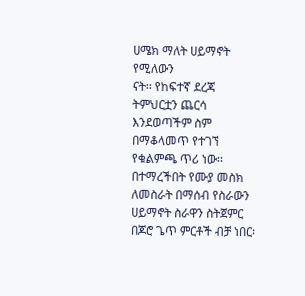ሀሜክ ማለት ሀይማኖት የሚለውን
ናት፡፡ የከፍተኛ ደረጃ ትምህርቷን ጨርሳ እንደወጣችም ስም በማቆላመጥ የተገኘ የቁልምጫ ጥሪ ነው፡፡
በተማረችበት የሙያ መስክ ለመስራት በማሰብ የስራውን ሀይማኖት ስራዋን ስትጀምር በጆሮ ጌጥ ምርቶች ብቻ ነበር፡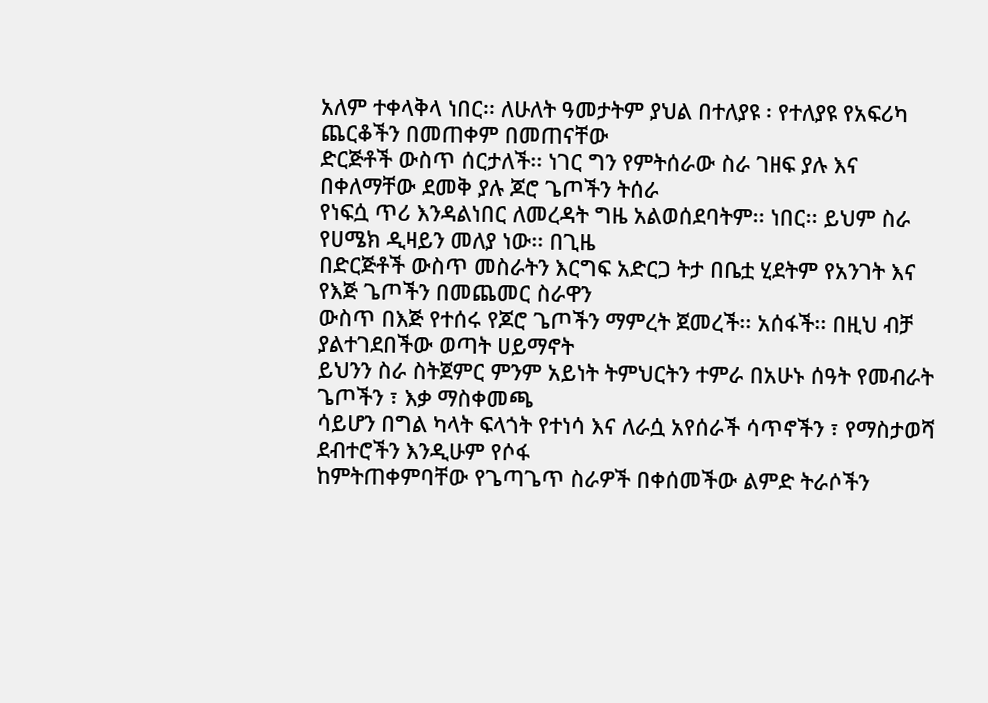አለም ተቀላቅላ ነበር፡፡ ለሁለት ዓመታትም ያህል በተለያዩ ፡ የተለያዩ የአፍሪካ ጨርቆችን በመጠቀም በመጠናቸው
ድርጅቶች ውስጥ ሰርታለች፡፡ ነገር ግን የምትሰራው ስራ ገዘፍ ያሉ እና በቀለማቸው ደመቅ ያሉ ጆሮ ጌጦችን ትሰራ
የነፍሷ ጥሪ እንዳልነበር ለመረዳት ግዜ አልወሰደባትም፡፡ ነበር፡፡ ይህም ስራ የሀሜክ ዲዛይን መለያ ነው፡፡ በጊዜ
በድርጅቶች ውስጥ መስራትን እርግፍ አድርጋ ትታ በቤቷ ሂደትም የአንገት እና የእጅ ጌጦችን በመጨመር ስራዋን
ውስጥ በእጅ የተሰሩ የጆሮ ጌጦችን ማምረት ጀመረች፡፡ አሰፋች፡፡ በዚህ ብቻ ያልተገደበችው ወጣት ሀይማኖት
ይህንን ስራ ስትጀምር ምንም አይነት ትምህርትን ተምራ በአሁኑ ሰዓት የመብራት ጌጦችን ፣ እቃ ማስቀመጫ
ሳይሆን በግል ካላት ፍላጎት የተነሳ እና ለራሷ አየሰራች ሳጥኖችን ፣ የማስታወሻ ደብተሮችን እንዲሁም የሶፋ
ከምትጠቀምባቸው የጌጣጌጥ ስራዎች በቀሰመችው ልምድ ትራሶችን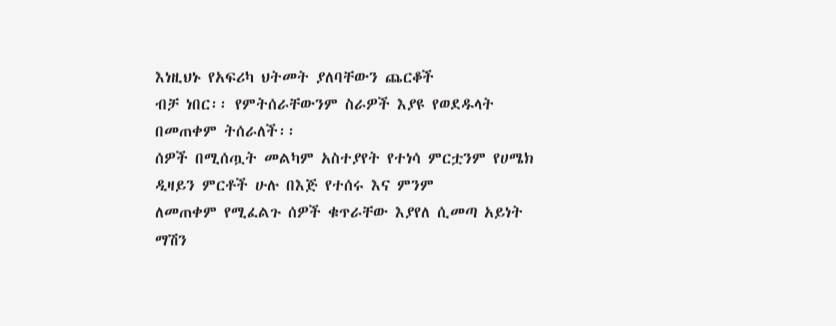እነዚህኑ የአፍሪካ ህትመት ያለባቸውን ጨርቆች
ብቻ ነበር፡፡ የምትሰራቸውንም ስራዎች እያዩ የወደዱላት በመጠቀም ትሰራለች፡፡
ሰዎች በሚሰጧት መልካም አስተያየት የተነሳ ምርቷንም የሀሜክ ዲዛይን ምርቶች ሁሉ በእጅ የተሰሩ እና ምንም
ለመጠቀም የሚፈልጉ ሰዎች ቁጥራቸው እያየለ ሲመጣ አይነት ማሽን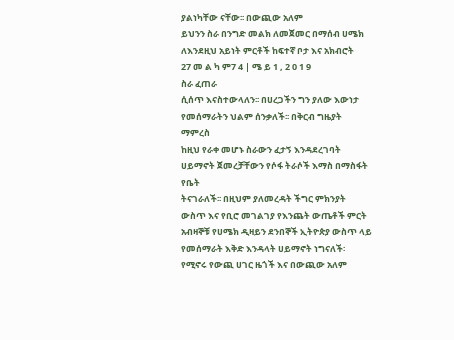ያልነካቸው ናቸው፡፡ በውጪው አለም
ይህንን ስራ በንግድ መልክ ለመጀመር በማሰብ ሀሜክ ለእንደዚህ አይነት ምርቶች ከፍተኛ ቦታ እና አክብሮት
27 መ ል ካ ም7 4 | ሜ ይ 1 , 2 0 1 9
ስራ ፈጠራ
ሲሰጥ እናስተውላለን፡፡ በሀረጋችን ግን ያለው እውነታ የመሰማራትን ህልም ሰንቃለች፡፡ በቅርብ ግዜያት ማምረስ
ከዚህ የራቀ መሆኑ ስራውን ፈታኝ እንዳደረገባት ሀይማኖት ጀመረቻቸውን የሶፋ ትራሶች እማስ በማስፋት የቤት
ትናገራለች፡፡ በዚህም ያለመረዳት ችግር ምክንያት ውስጥ እና የቢሮ መገልገያ የእንጨት ውጤቶች ምርት
አብዛኞቹ የሀሜክ ዲዛይን ደንበኞች ኢትዮጵያ ውስጥ ላይ የመሰማራት እቅድ እንዳላት ሀይማኖት ነግናለች፡
የሚኖሩ የውጪ ሀገር ዜጎች እና በውጪው አለም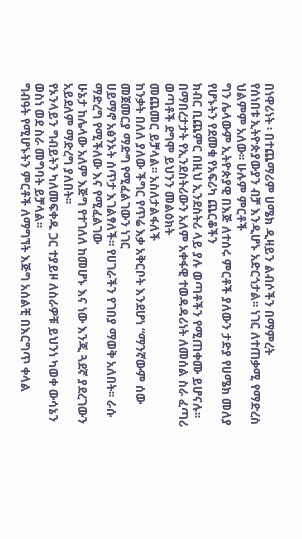በነዋሪነት ፡ በተጨማሪም ሀሜክ ዲዛይን ልብሶችን በማምረት
የሰነበቱ ኢትዮጵያውያን ብቻ እንዲሆኑ አድርጎታል፡፡ ነገር ለተጠቃሚ የማድረስ ህልምም አለው፡፡ ሁሉም ምርቶች
ግን ሌላውም ኢትዮጵያዊ በእጅ ለተሰሩ ምርቶች ያለውን ታድያ የሀሜክ መለያ የሆኑትን የደመቁ የአፍሪካ ጨርቆችን
ክብር ቢጨምር በዚህ ኢንደስትሪ ላይ ያሉ ወጣቶችን የሚጠቀሙ ይሆናሉ፡፡
በማበረታታት የኢንደስትሪውን አለም አቀፋዊ ተወዳዳሪነት ለመሰል ስራ ፈጣሪ ወጣቶች ደግሞ ይህንን መልዕክት
መጨመር ይቻላል፡፡ አስለታልፋለች
ከንቃት በለለ ያለው ችግር የጥሬ እቃ አቅርቦት እንደሆነ “ማንኛውም ሰው መጀመርያ ማድግ የሚፈልገውን ነገር
ሀይማኖ አፅንኦት ሰጥታ እገልፃለች፡፡ የሀገራችን የገበያ ማወቅ አለበት፡፡ ራሱ ማድረግ የሚችለው እና የሚፈልገው
ሁኔታ ከሌላው አለም እጅግ የተገለለ ከመሆኑ እና ነው እንጂ ጓደኛ ያደረገውን አይደለም ማድረግ ያለበት፡፡
የኦንላይን ግብይትን ካለመፍቀዱ ጋር ተያይዞ ለስራዎቹ ይህንነ ካወቀ ውሳኔን ወስነ ወደ ስራ መግባት ይቻላል፡፡
ግብዓት የሚሆኑትን ምርቶች ለማግኘት እጅግ አሰልቺ በእርግጥ ቀላል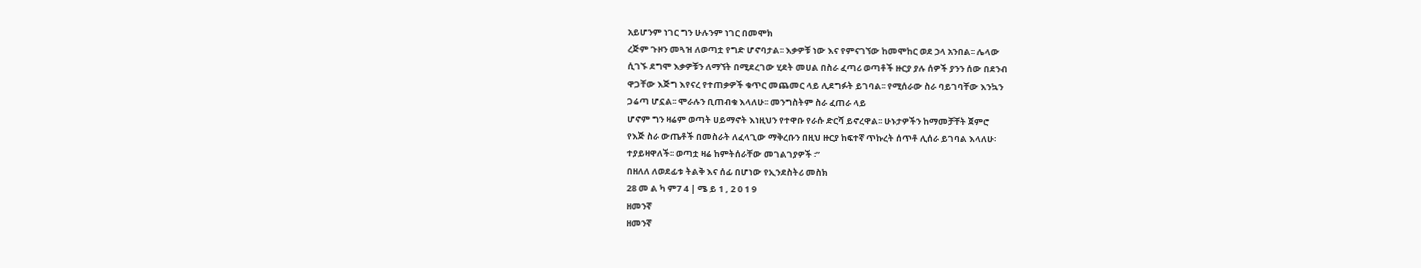አይሆንም ነገር ግን ሁሉንም ነገር በመሞክ
ረጅም ጉዞን መጓዝ ለወጣቷ የግድ ሆኖባታል፡፡ እቃዎቹ ነው እና የምናገኘው ከመሞከር ወደ ኃላ አንበል፡፡ ሌላው
ሲገኙ ደግሞ እቃዎቹን ለማኘት በሚደረገው ሂደት መሀል በስራ ፈጣሪ ወጣቶች ዙርያ ያሉ ሰዎች ያንን ሰው በደንብ
ዋጋቸው እጅግ እየናረ የተጠቃዎች ቁጥር መጨመር ላይ ሊደግፉት ይገባል፡፡ የሚሰራው ስራ ባይገባቸው እንኳን
ጋሬጣ ሆኗል፡፡ ሞራሉን ቢጠብቁ እላለሁ፡፡ መንግስትም ስራ ፈጠራ ላይ
ሆኖም ግን ዛሬም ወጣት ሀይማኖት እነዚህን የተዋቡ የራሱ ድርሻ ይኖረዋል፡፡ ሁኑታዎችን ከማመቻቸት ጀምሮ
የእጅ ስራ ውጤቶች በመስራት ለፈላጊው ማቅረቡን በዚህ ዙርያ ከፍተኛ ጥኩረት ሰጥቶ ሊሰራ ይገባል እላለሁ፡
ተያይዛዋለች፡፡ ወጣቷ ዛሬ ከምትሰራቸው መገልገያዎች ፡”
በዘለለ ለወደፊቱ ትልቅ እና ሰፊ በሆነው የኢንደስትሪ መስክ
28 መ ል ካ ም7 4 | ሜ ይ 1 , 2 0 1 9
ዘመንኛ
ዘመንኛ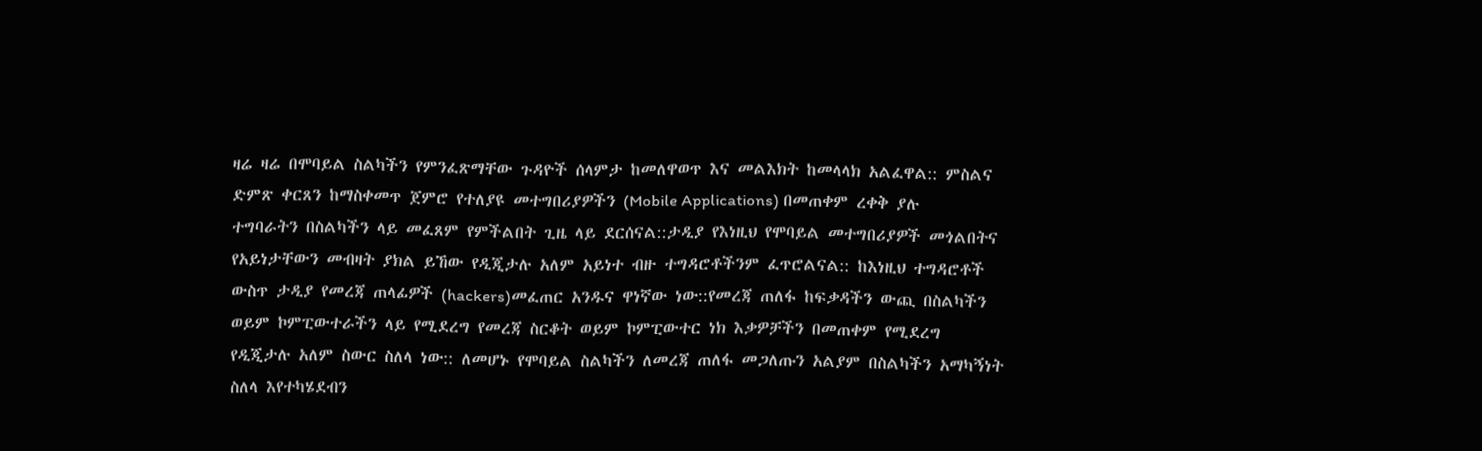ዛሬ ዛሬ በሞባይል ስልካችን የምንፈጽማቸው ጉዳዮች ሰላምታ ከመለዋወጥ እና መልእክት ከመላላክ አልፈዋል:: ምስልና
ድምጽ ቀርጸን ከማስቀመጥ ጀምሮ የተለያዩ መተግበሪያዎችን (Mobile Applications) በመጠቀም ረቀቅ ያሉ
ተግባራትን በስልካችን ላይ መፈጸም የምችልበት ጊዜ ላይ ደርሰናል::ታዲያ የእነዚህ የሞባይል መተግበሪያዎች መጎልበትና
የአይነታቸውን መብዛት ያክል ይኸው የዲጂታሉ አለም አይነተ ብዙ ተግዳሮቶችንም ፈጥሮልናል:: ከእነዚህ ተግዳሮቶች
ውስጥ ታዲያ የመረጃ ጠላፊዎች (hackers)መፈጠር አንዱና ዋነኛው ነው::የመረጃ ጠለፋ ከፍቃዳችን ውጪ በስልካችን
ወይም ኮምፒውተራችን ላይ የሚደረግ የመረጃ ስርቆት ወይም ኮምፒውተር ነክ እቃዎቻችን በመጠቀም የሚደረግ
የዲጂታሉ አለም ስውር ስለላ ነው:: ለመሆኑ የሞባይል ስልካችን ለመረጃ ጠለፋ መጋለጡን አልያም በስልካችን አማካኝነት
ስለላ እየተካሄደብን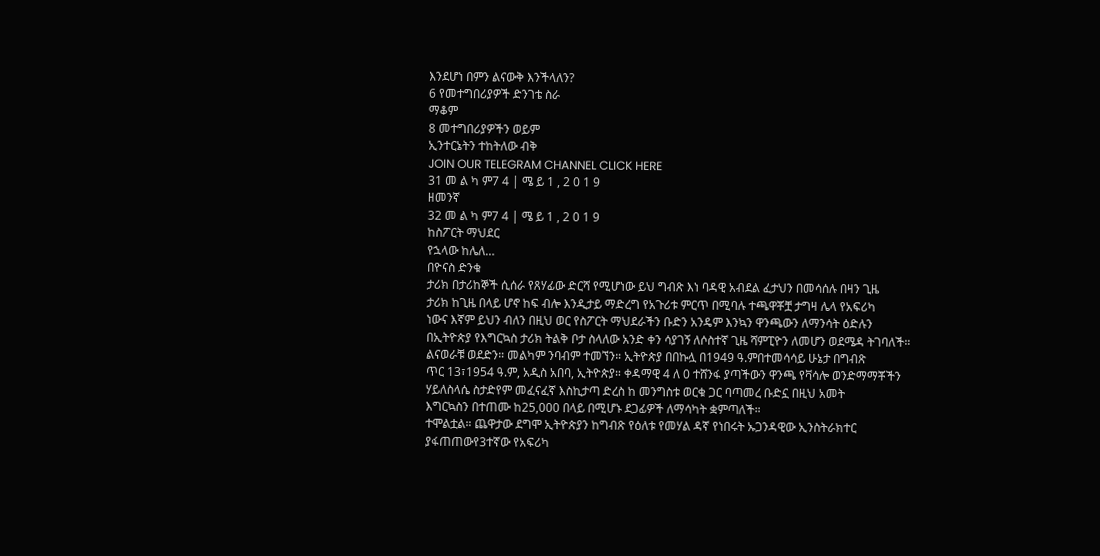እንደሆነ በምን ልናውቅ እንችላለን?
6 የመተግበሪያዎች ድንገቴ ስራ
ማቆም
8 መተግበሪያዎችን ወይም
ኢንተርኔትን ተከትለው ብቅ
JOIN OUR TELEGRAM CHANNEL CLICK HERE
31 መ ል ካ ም7 4 | ሜ ይ 1 , 2 0 1 9
ዘመንኛ
32 መ ል ካ ም7 4 | ሜ ይ 1 , 2 0 1 9
ከስፖርት ማህደር
የኋላው ከሌለ…
በዮናስ ድንቁ
ታሪክ በታሪከኞች ሲሰራ የጸሃፊው ድርሻ የሚሆነው ይህ ግብጽ እነ ባዳዊ አብደል ፈታህን በመሳሰሉ በዛን ጊዜ
ታሪክ ከጊዜ በላይ ሆኖ ከፍ ብሎ እንዲታይ ማድረግ የአጉሪቱ ምርጥ በሚባሉ ተጫዋቾቿ ታግዛ ሌላ የአፍሪካ
ነውና እኛም ይህን ብለን በዚህ ወር የስፖርት ማህደራችን ቡድን አንዴም እንኳን ዋንጫውን ለማንሳት ዕድሉን
በኢትዮጵያ የእግርኳስ ታሪክ ትልቅ ቦታ ስላለው አንድ ቀን ሳያገኝ ለሶስተኛ ጊዜ ሻምፒዮን ለመሆን ወደሜዳ ትገባለች።
ልናወራቹ ወደድን። መልካም ንባብም ተመኘን። ኢትዮጵያ በበኩሏ በ1949 ዓ.ምበተመሳሳይ ሁኔታ በግብጽ
ጥር 13፣1954 ዓ.ም, አዲስ አበባ, ኢትዮጵያ። ቀዳማዊ 4 ለ 0 ተሸንፋ ያጣችውን ዋንጫ የቫሳሎ ወንድማማቾችን
ሃይለስላሴ ስታድየም መፈናፈኛ እስኪታጣ ድረስ ከ መንግስቱ ወርቁ ጋር ባጣመረ ቡድኗ በዚህ አመት
እግርኳስን በተጠሙ ከ25,000 በላይ በሚሆኑ ደጋፊዎች ለማሳካት ቋምጣለች።
ተሞልቷል። ጨዋታው ደግሞ ኢትዮጵያን ከግብጽ የዕለቱ የመሃል ዳኛ የነበሩት ኡጋንዳዊው ኢንስትራክተር
ያፋጠጠውየ3ተኛው የአፍሪካ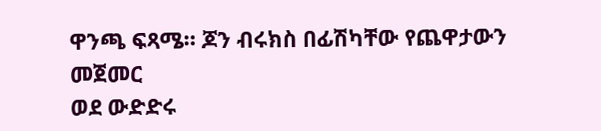ዋንጫ ፍጻሜ። ጆን ብሩክስ በፊሽካቸው የጨዋታውን መጀመር
ወደ ውድድሩ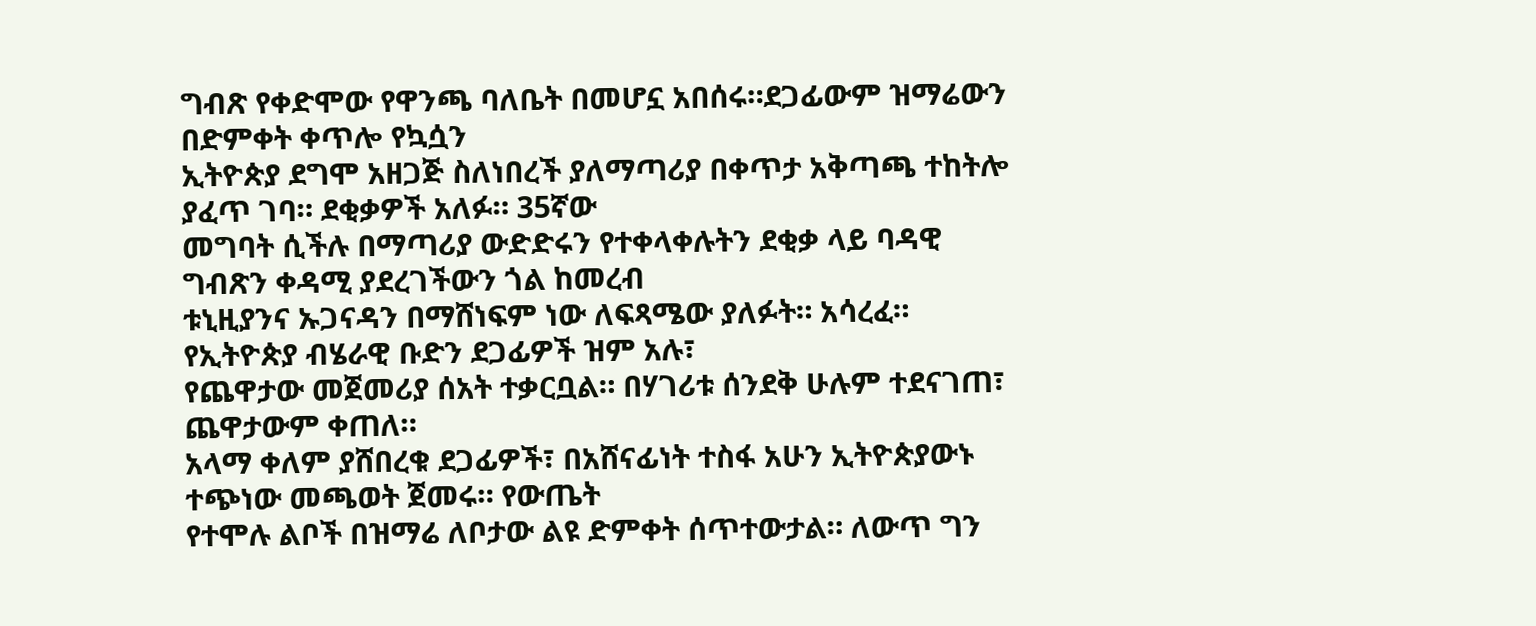ግብጽ የቀድሞው የዋንጫ ባለቤት በመሆኗ አበሰሩ።ደጋፊውም ዝማሬውን በድምቀት ቀጥሎ የኳሷን
ኢትዮጵያ ደግሞ አዘጋጅ ስለነበረች ያለማጣሪያ በቀጥታ አቅጣጫ ተከትሎ ያፈጥ ገባ። ደቂቃዎች አለፉ። 35ኛው
መግባት ሲችሉ በማጣሪያ ውድድሩን የተቀላቀሉትን ደቂቃ ላይ ባዳዊ ግብጽን ቀዳሚ ያደረገችውን ጎል ከመረብ
ቱኒዚያንና ኡጋናዳን በማሸነፍም ነው ለፍጻሜው ያለፉት። አሳረፈ። የኢትዮጵያ ብሄራዊ ቡድን ደጋፊዎች ዝም አሉ፣
የጨዋታው መጀመሪያ ሰአት ተቃርቧል። በሃገሪቱ ሰንደቅ ሁሉም ተደናገጠ፣ ጨዋታውም ቀጠለ።
አላማ ቀለም ያሸበረቁ ደጋፊዎች፣ በአሸናፊነት ተስፋ አሁን ኢትዮጵያውኑ ተጭነው መጫወት ጀመሩ። የውጤት
የተሞሉ ልቦች በዝማሬ ለቦታው ልዩ ድምቀት ሰጥተውታል። ለውጥ ግን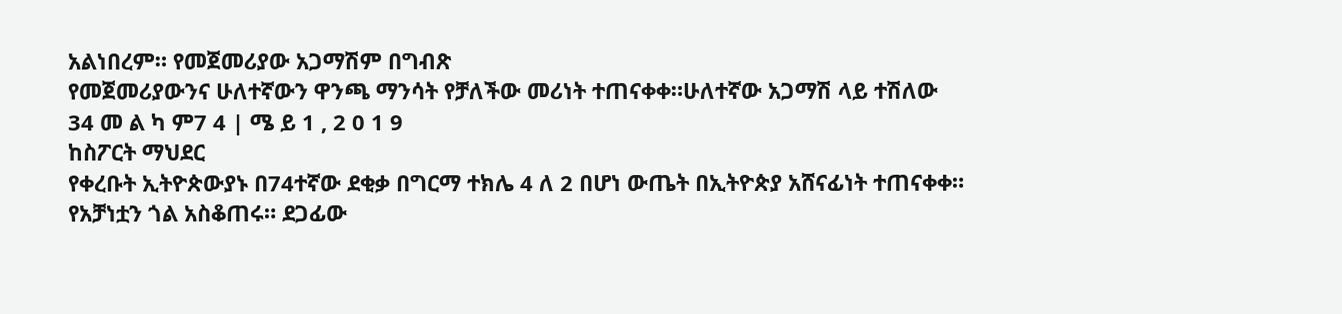አልነበረም። የመጀመሪያው አጋማሽም በግብጽ
የመጀመሪያውንና ሁለተኛውን ዋንጫ ማንሳት የቻለችው መሪነት ተጠናቀቀ።ሁለተኛው አጋማሽ ላይ ተሽለው
34 መ ል ካ ም7 4 | ሜ ይ 1 , 2 0 1 9
ከስፖርት ማህደር
የቀረቡት ኢትዮጵውያኑ በ74ተኛው ደቂቃ በግርማ ተክሌ 4 ለ 2 በሆነ ውጤት በኢትዮጵያ አሸናፊነት ተጠናቀቀ።
የአቻነቷን ጎል አስቆጠሩ። ደጋፊው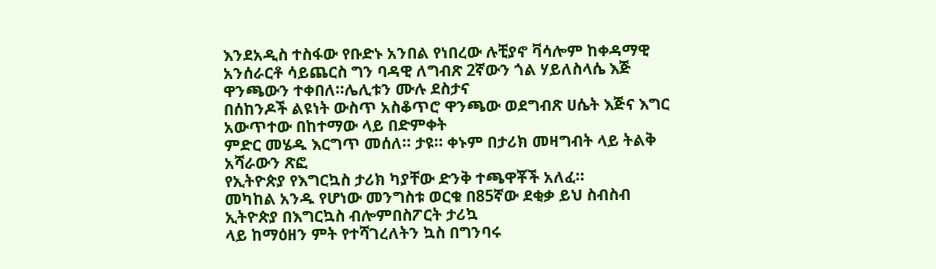እንደአዲስ ተስፋው የቡድኑ አንበል የነበረው ሉቺያኖ ቫሳሎም ከቀዳማዊ
አንሰራርቶ ሳይጨርስ ግን ባዳዊ ለግብጽ 2ኛውን ጎል ሃይለስላሴ እጅ ዋንጫውን ተቀበለ።ሌሊቱን ሙሉ ደስታና
በሰከንዶች ልዩነት ውስጥ አስቆጥሮ ዋንጫው ወደግብጽ ሀሴት እጅና እግር አውጥተው በከተማው ላይ በድምቀት
ምድር መሄዱ እርግጥ መሰለ። ታዩ። ቀኑም በታሪክ መዛግብት ላይ ትልቅ አሻራውን ጽፎ
የኢትዮጵያ የእግርኳስ ታሪክ ካያቸው ድንቅ ተጫዋቾች አለፈ።
መካከል አንዱ የሆነው መንግስቱ ወርቁ በ85ኛው ደቂቃ ይህ ስብስብ ኢትዮጵያ በእግርኳስ ብሎምበስፖርት ታሪኳ
ላይ ከማዕዘን ምት የተሻገረለትን ኳስ በግንባሩ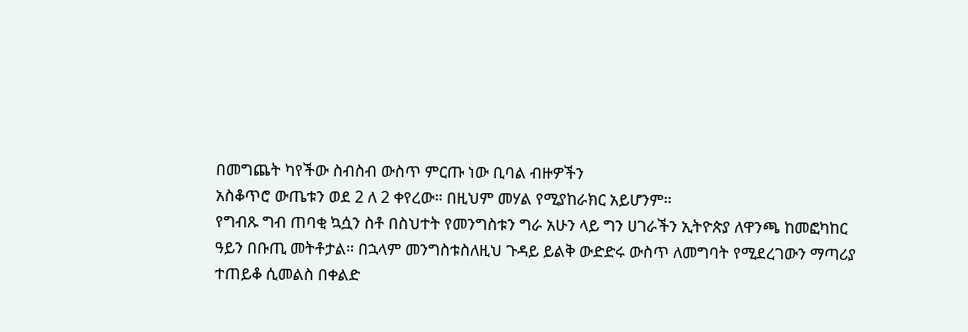በመግጨት ካየችው ስብስብ ውስጥ ምርጡ ነው ቢባል ብዙዎችን
አስቆጥሮ ውጤቱን ወደ 2 ለ 2 ቀየረው። በዚህም መሃል የሚያከራክር አይሆንም።
የግብጹ ግብ ጠባቂ ኳሷን ስቶ በስህተት የመንግስቱን ግራ አሁን ላይ ግን ሀገራችን ኢትዮጵያ ለዋንጫ ከመፎካከር
ዓይን በቡጢ መትቶታል። በኋላም መንግስቱስለዚህ ጉዳይ ይልቅ ውድድሩ ውስጥ ለመግባት የሚደረገውን ማጣሪያ
ተጠይቆ ሲመልስ በቀልድ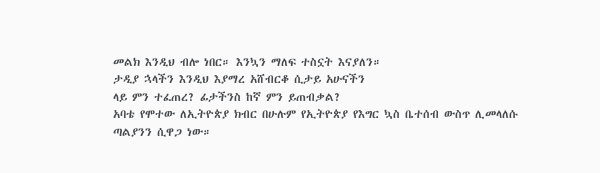መልክ እንዲህ ብሎ ነበር። እንኳን ማለፍ ተስኗት እናያለን።
ታዲያ ኋላችን እንዲህ እያማረ አሸብርቆ ሲታይ አሁናችን
ላይ ምን ተፈጠረ? ፊታችንስ ከኛ ምን ይጠብቃል?
አባቴ የሞተው ለኢትዮጵያ ክብር በሁሉም የኢትዮጵያ የእግር ኳስ ቤተሰብ ውስጥ ሊመላለሱ
ጣልያንን ሲዋጋ ነው።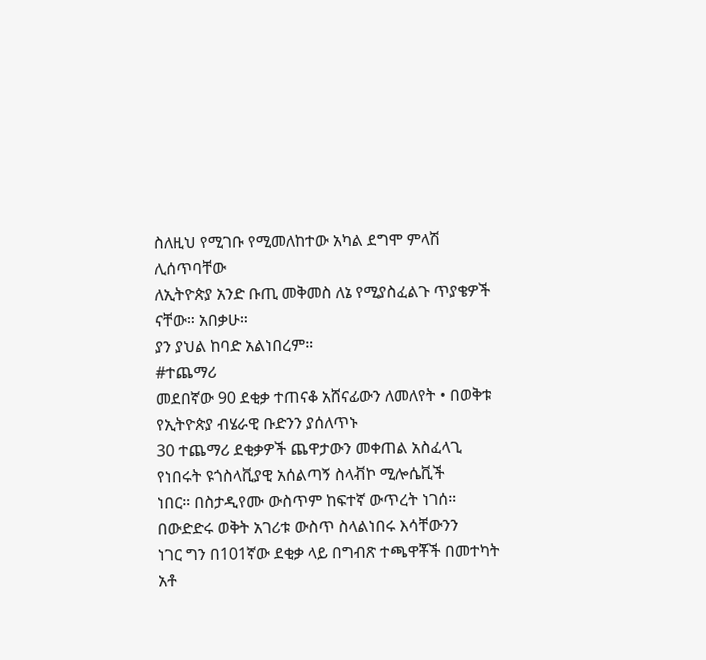ስለዚህ የሚገቡ የሚመለከተው አካል ደግሞ ምላሽ ሊሰጥባቸው
ለኢትዮጵያ አንድ ቡጢ መቅመስ ለኔ የሚያስፈልጉ ጥያቄዎች ናቸው። አበቃሁ።
ያን ያህል ከባድ አልነበረም።
#ተጨማሪ
መደበኛው 90 ደቂቃ ተጠናቆ አሸናፊውን ለመለየት • በወቅቱ የኢትዮጵያ ብሄራዊ ቡድንን ያሰለጥኑ
30 ተጨማሪ ደቂቃዎች ጨዋታውን መቀጠል አስፈላጊ የነበሩት ዩጎስላቪያዊ አሰልጣኝ ስላቭኮ ሚሎሴቪች
ነበር። በስታዲየሙ ውስጥም ከፍተኛ ውጥረት ነገሰ። በውድድሩ ወቅት አገሪቱ ውስጥ ስላልነበሩ እሳቸውንን
ነገር ግን በ101ኛው ደቂቃ ላይ በግብጽ ተጫዋቾች በመተካት አቶ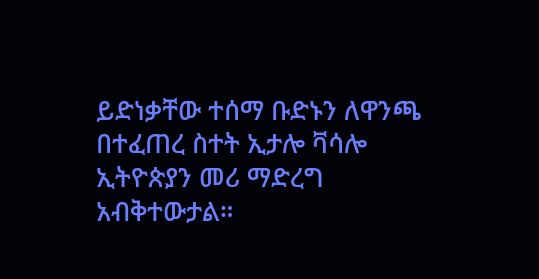ይድነቃቸው ተሰማ ቡድኑን ለዋንጫ
በተፈጠረ ስተት ኢታሎ ቫሳሎ ኢትዮጵያን መሪ ማድረግ አብቅተውታል።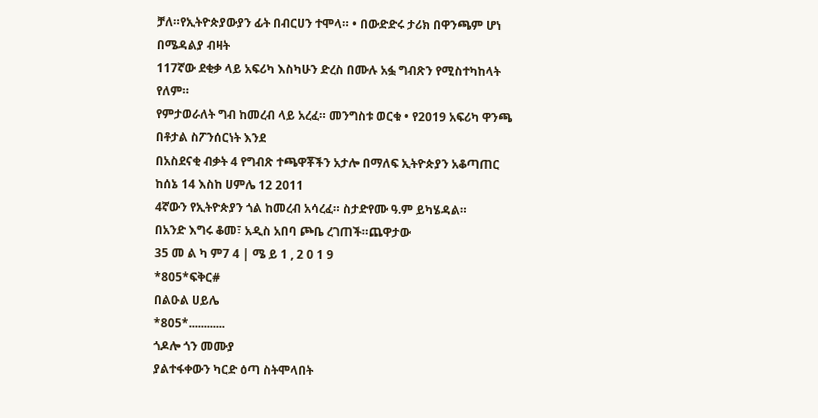ቻለ።የኢትዮጵያውያን ፊት በብርሀን ተሞላ። • በውድድሩ ታሪክ በዋንጫም ሆነ በሜዳልያ ብዛት
117ኛው ደቂቃ ላይ አፍሪካ እስካሁን ድረስ በሙሉ አፏ ግብጽን የሚስተካከላት የለም።
የምታወራለት ግብ ከመረብ ላይ አረፈ። መንግስቱ ወርቁ • የ2019 አፍሪካ ዋንጫ በቶታል ስፖንሰርነት እንደ
በአስደናቂ ብቃት 4 የግብጽ ተጫዋቾችን አታሎ በማለፍ ኢትዮጵያን አቆጣጠር ከሰኔ 14 እስከ ሀምሌ 12 2011
4ኛውን የኢትዮጵያን ጎል ከመረብ አሳረፈ። ስታድየሙ ዓ.ም ይካሄዳል።
በአንድ እግሩ ቆመ፣ አዲስ አበባ ጮቤ ረገጠች።ጨዋታው
35 መ ል ካ ም7 4 | ሜ ይ 1 , 2 0 1 9
*805*ፍቅር#
በልዑል ሀይሌ
*805*............
ጎዶሎ ጎን መሙያ
ያልተፋቀውን ካርድ ዕጣ ስትሞላበት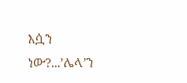እሷን ነው?...’ሌላ’ን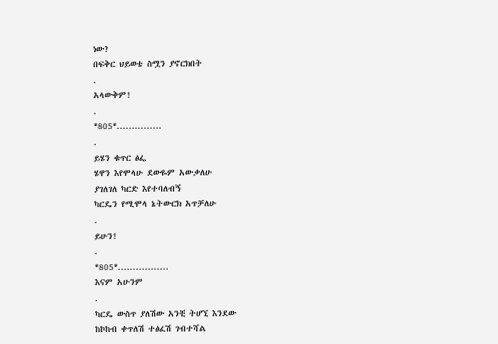ነው?
በፍቅር ህይወቴ ስሟን ያኖርክበት
.
አላውቅም!
.
*805*...............
.
ይሄን ቁጥር ፅፌ
ሄዋን እየሞላሁ ደውዬም አውቃለሁ
ያገለገለ ካርድ እየተባለብኝ
ካርዴን የሚሞላ ኔትውርክ አጥቻለሁ
.
ይሁን!
.
*805*.................
እናም አሁንም
.
ካርዴ ውስጥ ያለሽው አንቺ ትሆኚ እንደው
ከኮከብ ቀጥለሽ ተፅፈሽ ገብተሻል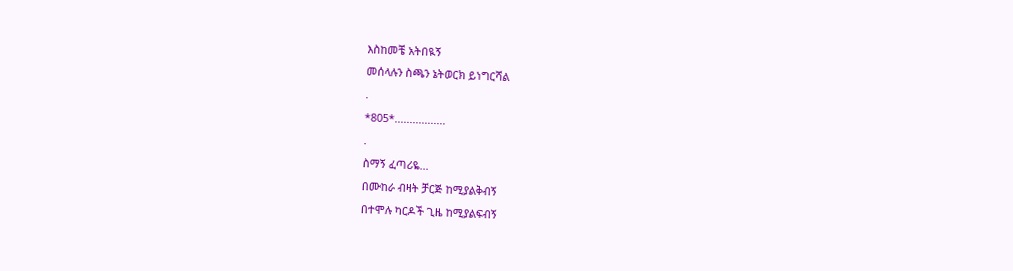እስከመቼ አትበዪኝ
መሰላሉን ስጫን ኔትወርክ ይነግርሻል
.
*805*.................
.
ስማኝ ፈጣሪዬ...
በሙከራ ብዛት ቻርጅ ከሚያልቅብኝ
በተሞሉ ካርዶች ጊዜ ከሚያልፍብኝ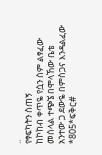..
የፃፍካትን ስጠኝ
ከኮከብ ቀጥዬ የሷን ስም ልፃፈው
መሰላል ተጭኜ በሞላኸው ቤቴ
አንተው ጋ ደውዬ በምስጋና እንዳልፈው
*805*ፍቅር#